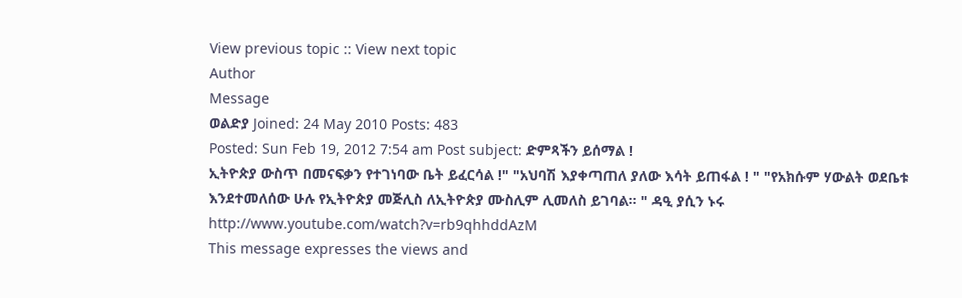View previous topic :: View next topic
Author
Message
ወልድያ Joined: 24 May 2010 Posts: 483
Posted: Sun Feb 19, 2012 7:54 am Post subject: ድምጻችን ይሰማል !
ኢትዮጵያ ውስጥ በመናፍቃን የተገነባው ቤት ይፈርሳል !" "አህባሽ እያቀጣጠለ ያለው እሳት ይጠፋል ! " "የአክሱም ሃውልት ወደቤቱ እንደተመለሰው ሁሉ የኢትዮጵያ መጅሊስ ለኢትዮጵያ ሙስሊም ሊመለስ ይገባል፡፡ " ዳዒ ያሲን ኑሩ
http://www.youtube.com/watch?v=rb9qhhddAzM
This message expresses the views and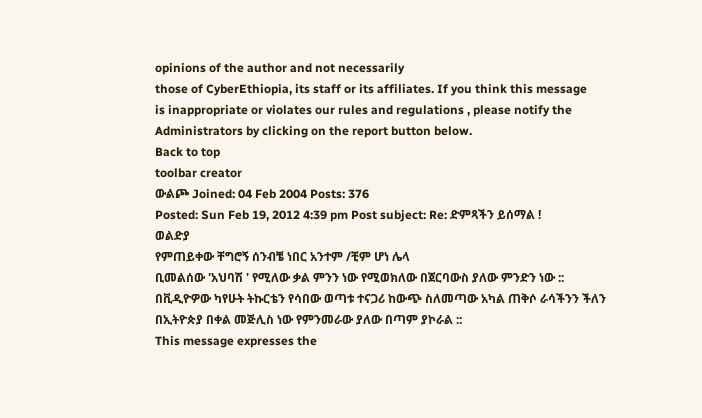opinions of the author and not necessarily
those of CyberEthiopia, its staff or its affiliates. If you think this message
is inappropriate or violates our rules and regulations , please notify the Administrators by clicking on the report button below.
Back to top
toolbar creator
ውልጮ Joined: 04 Feb 2004 Posts: 376
Posted: Sun Feb 19, 2012 4:39 pm Post subject: Re: ድምጻችን ይሰማል !
ወልድያ
የምጠይቀው ቸግሮኝ ሰንብቼ ነበር አንተም /ቺም ሆነ ሌላ
ቢመልሰው 'አህባሽ ' የሚለው ቃል ምንን ነው የሚወክለው በጀርባውስ ያለው ምንድን ነው ::
በቪዲዮዎው ካየሁት ትኩርቴን የሳበው ወጣቱ ተናጋሪ ከውጭ ስለመጣው አካል ጠቅሶ ራሳችንን ችለን በኢትዮጵያ በቀል መጅሊስ ነው የምንመራው ያለው በጣም ያኮራል ::
This message expresses the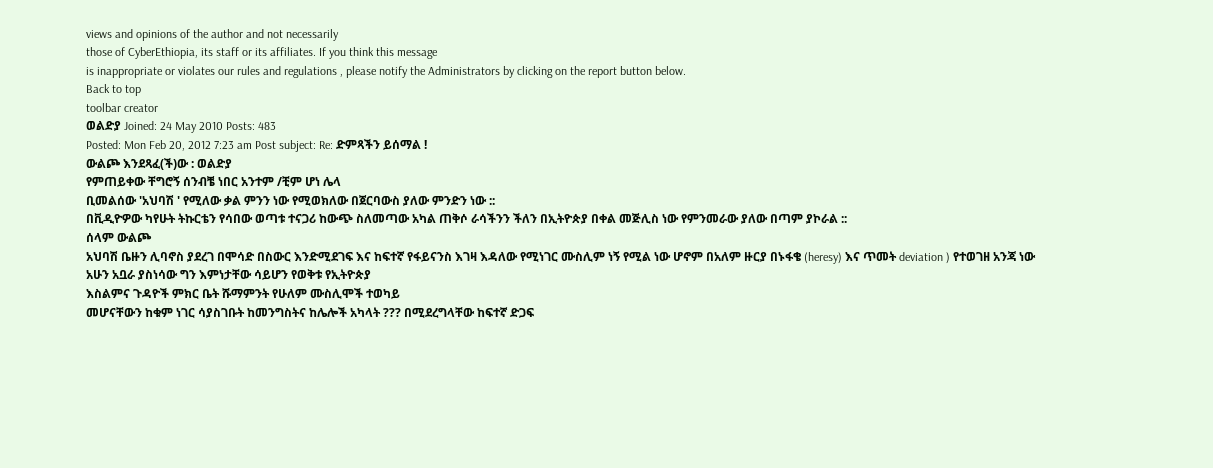views and opinions of the author and not necessarily
those of CyberEthiopia, its staff or its affiliates. If you think this message
is inappropriate or violates our rules and regulations , please notify the Administrators by clicking on the report button below.
Back to top
toolbar creator
ወልድያ Joined: 24 May 2010 Posts: 483
Posted: Mon Feb 20, 2012 7:23 am Post subject: Re: ድምጻችን ይሰማል !
ውልጮ እንደጻፈ(ች)ው : ወልድያ
የምጠይቀው ቸግሮኝ ሰንብቼ ነበር አንተም /ቺም ሆነ ሌላ
ቢመልሰው 'አህባሽ ' የሚለው ቃል ምንን ነው የሚወክለው በጀርባውስ ያለው ምንድን ነው ::
በቪዲዮዎው ካየሁት ትኩርቴን የሳበው ወጣቱ ተናጋሪ ከውጭ ስለመጣው አካል ጠቅሶ ራሳችንን ችለን በኢትዮጵያ በቀል መጅሊስ ነው የምንመራው ያለው በጣም ያኮራል ::
ሰላም ውልጮ
አህባሽ ቤዙን ሊባኖስ ያደረገ በሞሳድ በስውር እንድሚደገፍ እና ከፍተኛ የፋይናንስ እገዛ እዳለው የሚነገር ሙስሊም ነኝ የሚል ነው ሆኖም በአለም ዙርያ በኑፋቄ (heresy) እና ጥመት deviation ) የተወገዘ አንጃ ነው
አሁን አቧራ ያስነሳው ግን እምነታቸው ሳይሆን የወቅቱ የኢትዮጵያ
እስልምና ጉዳዮች ምክር ቤት ሹማምንት የሁለም ሙስሊሞች ተወካይ
መሆናቸውን ከቁም ነገር ሳያስገቡት ከመንግስትና ከሌሎች አካላት ??? በሚደረግላቸው ከፍተኛ ድጋፍ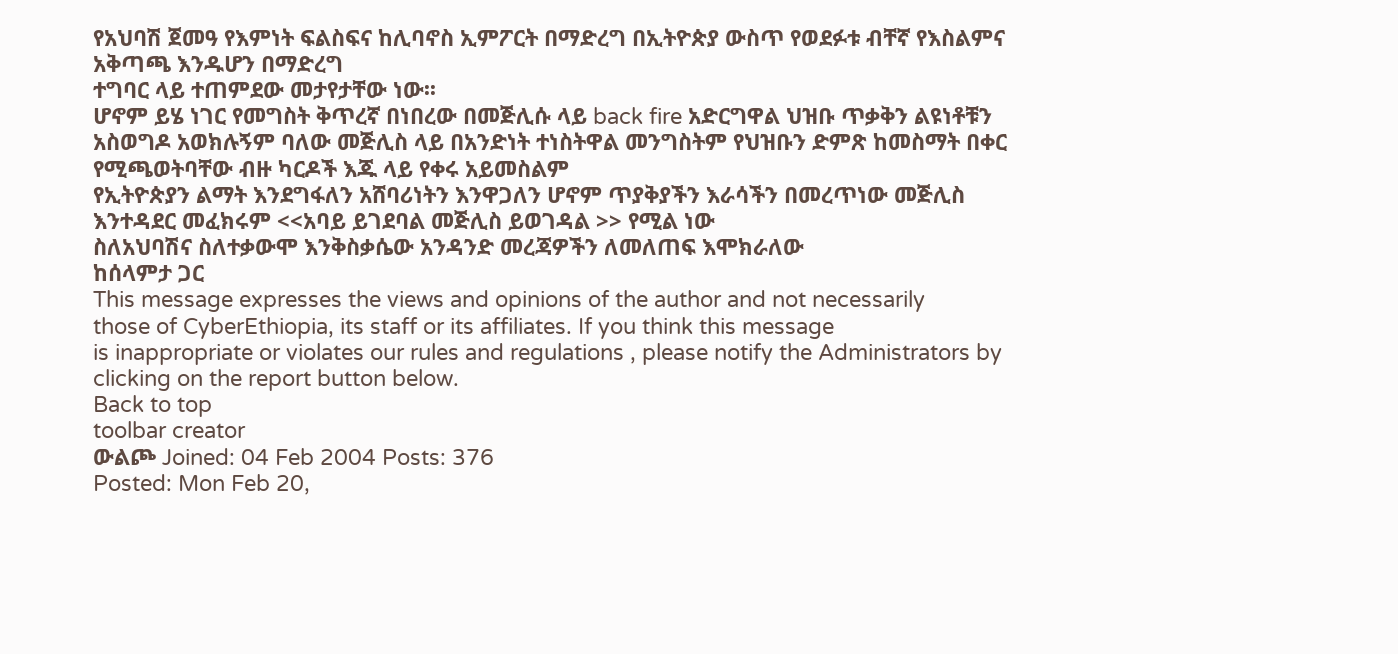የአህባሽ ጀመዓ የእምነት ፍልስፍና ከሊባኖስ ኢምፖርት በማድረግ በኢትዮጵያ ውስጥ የወደፉቱ ብቸኛ የእስልምና አቅጣጫ እንዱሆን በማድረግ
ተግባር ላይ ተጠምደው መታየታቸው ነው፡፡
ሆኖም ይሄ ነገር የመግስት ቅጥረኛ በነበረው በመጅሊሱ ላይ back fire አድርግዋል ህዝቡ ጥቃቅን ልዩነቶቹን አስወግዶ አወክሉኝም ባለው መጅሊስ ላይ በአንድነት ተነስትዋል መንግስትም የህዝቡን ድምጽ ከመስማት በቀር የሚጫወትባቸው ብዙ ካርዶች እጁ ላይ የቀሩ አይመስልም
የኢትዮጵያን ልማት እንደግፋለን አሸባሪነትን እንዋጋለን ሆኖም ጥያቅያችን እራሳችን በመረጥነው መጅሊስ እንተዳደር መፈክሩም <<አባይ ይገደባል መጅሊስ ይወገዳል >> የሚል ነው
ስለአህባሽና ስለተቃውሞ እንቅስቃሴው አንዳንድ መረጃዎችን ለመለጠፍ እሞክራለው
ከሰላምታ ጋር
This message expresses the views and opinions of the author and not necessarily
those of CyberEthiopia, its staff or its affiliates. If you think this message
is inappropriate or violates our rules and regulations , please notify the Administrators by clicking on the report button below.
Back to top
toolbar creator
ውልጮ Joined: 04 Feb 2004 Posts: 376
Posted: Mon Feb 20,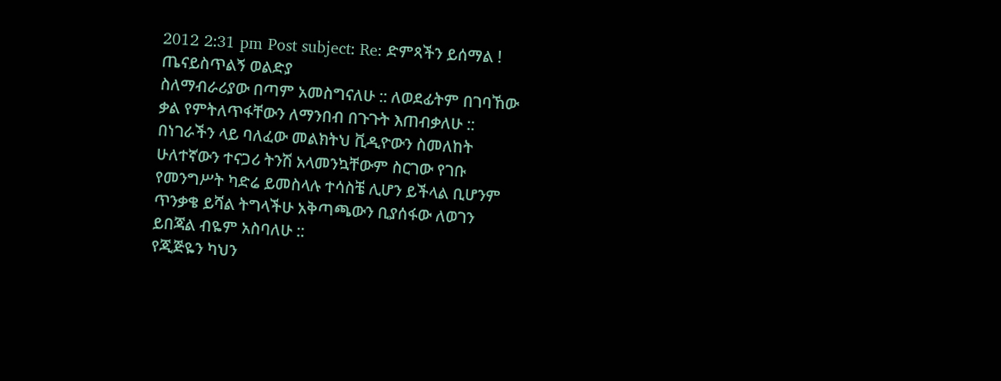2012 2:31 pm Post subject: Re: ድምጻችን ይሰማል !
ጤናይስጥልኝ ወልድያ
ስለማብራሪያው በጣም አመስግናለሁ :: ለወደፊትም በገባኸው
ቃል የምትለጥፋቸውን ለማንበብ በጉጉት እጠብቃለሁ ::
በነገራችን ላይ ባለፈው መልክትህ ቪዲዮውን ስመለከት
ሁለተኛውን ተናጋሪ ትንሽ አላመንኳቸውም ስርገው የገቡ
የመንግሥት ካድሬ ይመስላሉ ተሳስቼ ሊሆን ይችላል ቢሆንም
ጥንቃቄ ይሻል ትግላችሁ አቅጣጫውን ቢያሰፋው ለወገን
ይበጃል ብዬም አስባለሁ ::
የጂጅዬን ካህን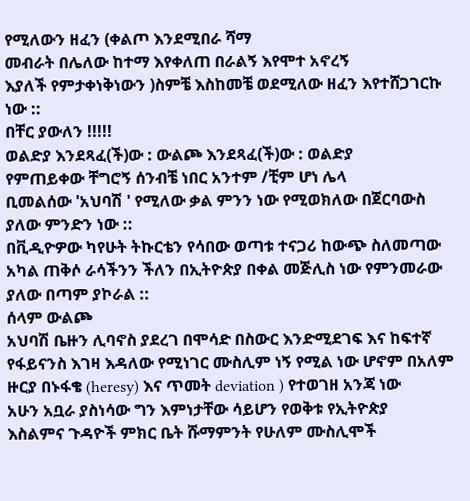የሚለውን ዘፈን (ቀልጦ እንደሚበራ ሻማ
መብራት በሌለው ከተማ እየቀለጠ በራልኝ እየሞተ አኖረኝ
እያለች የምታቀነቅነውን )ስምቼ እስከመቼ ወደሚለው ዘፈን እየተሸጋገርኩ ነው ::
በቸር ያውለን !!!!!
ወልድያ እንደጻፈ(ች)ው : ውልጮ እንደጻፈ(ች)ው : ወልድያ
የምጠይቀው ቸግሮኝ ሰንብቼ ነበር አንተም /ቺም ሆነ ሌላ
ቢመልሰው 'አህባሽ ' የሚለው ቃል ምንን ነው የሚወክለው በጀርባውስ ያለው ምንድን ነው ::
በቪዲዮዎው ካየሁት ትኩርቴን የሳበው ወጣቱ ተናጋሪ ከውጭ ስለመጣው አካል ጠቅሶ ራሳችንን ችለን በኢትዮጵያ በቀል መጅሊስ ነው የምንመራው ያለው በጣም ያኮራል ::
ሰላም ውልጮ
አህባሽ ቤዙን ሊባኖስ ያደረገ በሞሳድ በስውር እንድሚደገፍ እና ከፍተኛ የፋይናንስ እገዛ እዳለው የሚነገር ሙስሊም ነኝ የሚል ነው ሆኖም በአለም ዙርያ በኑፋቄ (heresy) እና ጥመት deviation ) የተወገዘ አንጃ ነው
አሁን አቧራ ያስነሳው ግን እምነታቸው ሳይሆን የወቅቱ የኢትዮጵያ
እስልምና ጉዳዮች ምክር ቤት ሹማምንት የሁለም ሙስሊሞች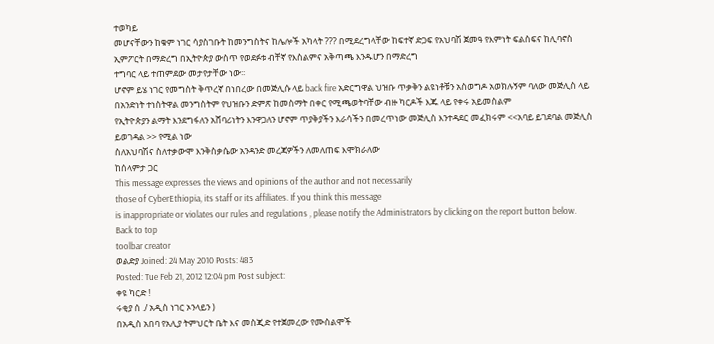ተወካይ
መሆናቸውን ከቁም ነገር ሳያስገቡት ከመንግስትና ከሌሎች አካላት ??? በሚደረግላቸው ከፍተኛ ድጋፍ የአህባሽ ጀመዓ የእምነት ፍልስፍና ከሊባኖስ ኢምፖርት በማድረግ በኢትዮጵያ ውስጥ የወደፉቱ ብቸኛ የእስልምና አቅጣጫ እንዱሆን በማድረግ
ተግባር ላይ ተጠምደው መታየታቸው ነው፡፡
ሆኖም ይሄ ነገር የመግስት ቅጥረኛ በነበረው በመጅሊሱ ላይ back fire አድርግዋል ህዝቡ ጥቃቅን ልዩነቶቹን አስወግዶ አወክሉኝም ባለው መጅሊስ ላይ በአንድነት ተነስትዋል መንግስትም የህዝቡን ድምጽ ከመስማት በቀር የሚጫወትባቸው ብዙ ካርዶች እጁ ላይ የቀሩ አይመስልም
የኢትዮጵያን ልማት እንደግፋለን አሸባሪነትን እንዋጋለን ሆኖም ጥያቅያችን እራሳችን በመረጥነው መጅሊስ እንተዳደር መፈክሩም <<አባይ ይገደባል መጅሊስ ይወገዳል >> የሚል ነው
ስለአህባሽና ስለተቃውሞ እንቅስቃሴው አንዳንድ መረጃዎችን ለመለጠፍ እሞክራለው
ከሰላምታ ጋር
This message expresses the views and opinions of the author and not necessarily
those of CyberEthiopia, its staff or its affiliates. If you think this message
is inappropriate or violates our rules and regulations , please notify the Administrators by clicking on the report button below.
Back to top
toolbar creator
ወልድያ Joined: 24 May 2010 Posts: 483
Posted: Tue Feb 21, 2012 12:04 pm Post subject:
ቀዩ ካርድ !
ሩቂያ ሰ ./ አዲስ ነገር ኦንላይን )
በአዲስ አበባ የአሊያ ትምህርት ቤት እና መስጂድ የተጀመረው የሙስልሞች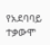የአደባባይ ተቃውሞ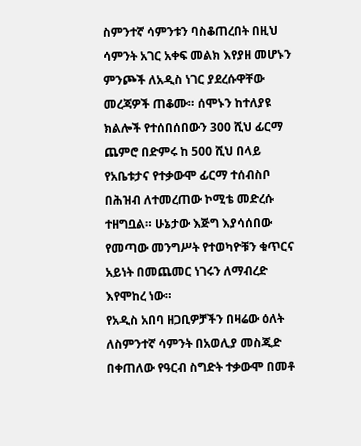ስምንተኛ ሳምንቱን ባስቆጠረበት በዚህ ሳምንት አገር አቀፍ መልክ እየያዘ መሆኑን ምንጮች ለአዲስ ነገር ያደረሱዋቸው መረጃዎች ጠቆሙ። ሰሞኑን ከተለያዩ ክልሎች የተሰበሰበውን 300 ሺህ ፊርማ ጨምሮ በድምሩ ከ 500 ሺህ በላይ የአቤቱታና የተቃውሞ ፊርማ ተሰብስቦ በሕዝብ ለተመረጠው ኮሚቴ መድረሱ ተዘግቧል። ሁኔታው እጅግ እያሳሰበው የመጣው መንግሥት የተወካዮቹን ቁጥርና አይነት በመጨመር ነገሩን ለማብረድ እየሞከረ ነው።
የአዲስ አበባ ዘጋቢዎቻችን በዛሬው ዕለት ለስምንተኛ ሳምንት በአወሊያ መስጂድ በቀጠለው የዓርብ ስግድት ተቃውሞ በመቶ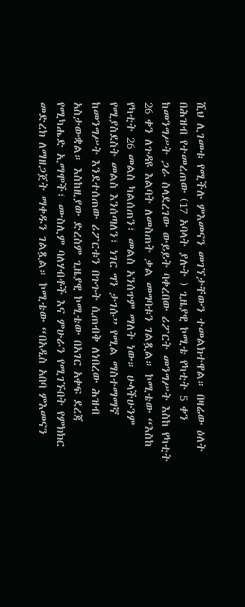ሺህ ሊገመቱ የሚችሉ ምእመናን መገኘታቸውን ተመልክተዋል። በዛሬው ዕለት በሕዝብ የተመረጠው (17 አባላት ያሉት ) ጊዜያዊ ኮሚቴ የካቲት 5 ቀን ከመንግሥት ጋራ ስላደረገው ውይይት ባቀረበው ሪፖርት መንግሥት እስከ የካቲት 26 ቀን ለጉዳዩ እልባት ለመስጠት ቃል መግባቱን ገልጿል። ኮሚቴው “እስከ የካቲት 26 መልስ ካልሰጠን፣ መልስ አንሰጥም ማለት ነው። ሁላችሁንም የሚያስደስት መልስ እንሰጣለን፣ ነገር ግን ታገሱ” የሚል ማስተማማኛ ከመንግሥት እንደተሰጠው ሪፖርቱን በጉጉት ሲጠብቅ ለነበረው ሕዝብ አስታውቋል። እስከዚያው ድረስም ጊዜያዊ ኮሚቴው በአገር አቀፍ ደረጃ የሚካሔድ ኢማሞች፣ ሙስሊም ባለሃብቶች እና ምሁራን የሚገኙበት የምክክር መድረክ ለማዘጋጀት ማቀዱን ገልጿል። ኮሚቴው “በአዲስ አበባ ምእመናን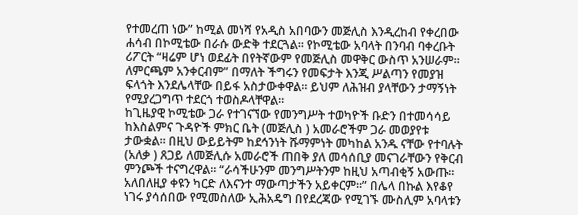የተመረጠ ነው” ከሚል መነሻ የአዲስ አበባውን መጅሊስ እንዲረከብ የቀረበው ሐሳብ በኮሚቴው በራሱ ውድቅ ተደርጓል። የኮሚቴው አባላት በንባብ ባቀረቡት ሪፖርት “ዛሬም ሆነ ወደፊት በየትኛውም የመጅሊስ መዋቅር ውስጥ አንሠራም። ለምርጫም አንቀርብም” በማለት ችግሩን የመፍታት እንጂ ሥልጣን የመያዝ ፍላጎት እንደሌላቸው በይፋ አስታውቀዋል። ይህም ለሕዝብ ያላቸውን ታማኝነት የሚያረጋግጥ ተደርጎ ተወስዶላቸዋል።
ከጊዜያዊ ኮሚቴው ጋራ የተገናኘው የመንግሥት ተወካዮች ቡድን በተመሳሳይ ከእስልምና ጉዳዮች ምክር ቤት (መጅሊስ ) አመራሮችም ጋራ መወያየቱ ታውቋል። በዚህ ውይይትም ከደኅንነት ሹማምነት መካከል አንዱ ናቸው የተባሉት (አለቃ ) ጸጋይ ለመጅሊሱ አመራሮች ጠበቅ ያለ መሳሰቢያ መናገራቸውን የቅርብ ምንጮች ተናግረዋል። “ራሳችሁንም መንግሥትንም ከዚህ አጣብቂኝ አውጡ። አለበለዚያ ቀዩን ካርድ ለእናንተ ማውጣታችን አይቀርም።” በሌላ በኩል እየቆየ ነገሩ ያሳሰበው የሚመስለው ኢሕአዴግ በየደረጃው የሚገኙ ሙስሊም አባላቱን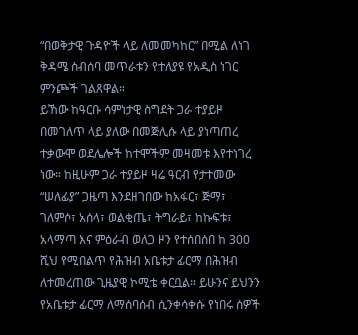“በወቅታዊ ጉዳዮች ላይ ለመመካከር” በሚል ለነገ ቅዳሜ ስብሰባ መጥራቱን የተለያዩ የአዲስ ነገር ምንጮች ገልጸዋል።
ይኸው ከዓርቡ ሳምነታዊ ስግደት ጋራ ተያይዞ በመገለጥ ላይ ያለው በመጅሊሱ ላይ ያነጣጠረ ተቃውሞ ወደሌሎች ከተሞችም መዛመቱ እየተነገረ ነው። ከዚሁም ጋራ ተያይዞ ዛሬ ዓርብ የታተመው “ሠለፊያ” ጋዜጣ እንደዘገበው ከአፋር፣ ጅማ፣ ገለምሶ፣ አሰላ፣ ወልቂጤ፣ ትግራይ፣ ከኩፍቱ፣ አላማጣ እና ምዕራብ ወለጋ ዞን የተሰበሰበ ከ 300 ሺህ የሚበልጥ የሕዝብ አቤቱታ ፊርማ በሕዝብ ለተመረጠው ጊዜያዊ ኮሚቴ ቀርቧል። ይሁንና ይህንን የአቤቱታ ፊርማ ለማሰባሰብ ሲንቀሳቀሱ የነበሩ ሰዎች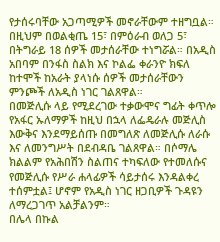የታሰሩባቸው አጋጣሚዎች መኖራቸውም ተዘግቧል። በዚህም በወልቂጤ 15፣ በምዕራብ ወለጋ 5፣ በትግራይ 18 ሰዎች መታሰራቸው ተነግሯል። በአዲስ አበባም በንፋስ ስልክ እና ኮልፌ ቀራንዮ ክፍለ ከተሞች ከአራት ያላነሱ ሰዎች መታሰራቸውን ምንጮች ለአዲስ ነገር ገልጸዋል።
በመጅሊሱ ላይ የሚደረገው ተቃውሞና ግፊት ቀጥሎ የአፋር ኡለማዎች ከዚህ በኋላ ለፌዴራሉ መጅሊስ እውቅና እንደማይሰጡ በመግለጽ ለመጅሊሱ ለራሱ እና ለመንግሥት በደብዳቤ ገልጸዋል። በሶማሌ ክልልም የአሕበሽን ስልጠና ተካፍለው የተመለሱና የመጅሊሱ የሥራ ሐላፊዎች ሳይታሰሩ እንዳልቀረ ተሰምቷል፤ ሆኖም የአዲስ ነገር ዘጋቢዎች ጉዳዩን ለማረጋገጥ አልቻልንም።
በሌላ በኩል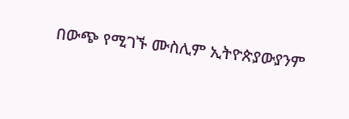በውጭ የሚገኙ ሙስሊም ኢትዮጵያውያንም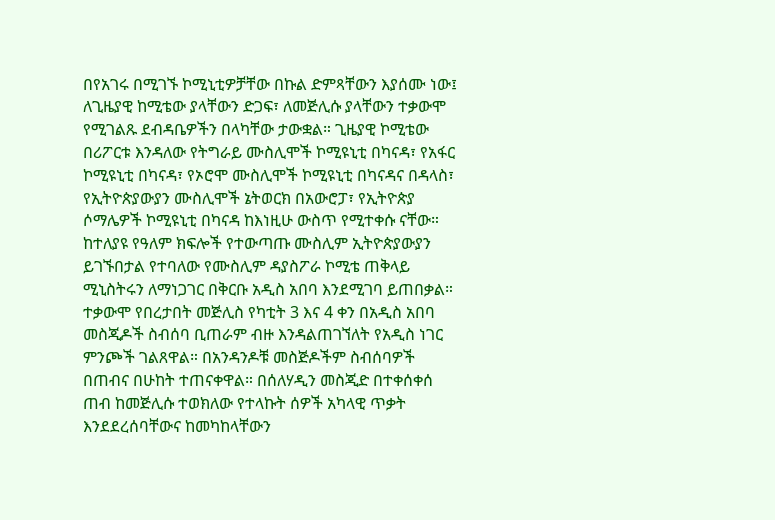በየአገሩ በሚገኙ ኮሚኒቲዎቻቸው በኩል ድምጻቸውን እያሰሙ ነው፤ ለጊዜያዊ ከሚቴው ያላቸውን ድጋፍ፣ ለመጅሊሱ ያላቸውን ተቃውሞ የሚገልጹ ደብዳቤዎችን በላካቸው ታውቋል። ጊዜያዊ ኮሚቴው በሪፖርቱ እንዳለው የትግራይ ሙስሊሞች ኮሚዩኒቲ በካናዳ፣ የአፋር ኮሚዩኒቲ በካናዳ፣ የኦሮሞ ሙስሊሞች ኮሚዩኒቲ በካናዳና በዳላስ፣ የኢትዮጵያውያን ሙስሊሞች ኔትወርክ በአውሮፓ፣ የኢትዮጵያ ሶማሌዎች ኮሚዩኒቲ በካናዳ ከእነዚሁ ውስጥ የሚተቀሱ ናቸው። ከተለያዩ የዓለም ክፍሎች የተውጣጡ ሙስሊም ኢትዮጵያውያን ይገኙበታል የተባለው የሙስሊም ዳያስፖራ ኮሚቴ ጠቅላይ ሚኒስትሩን ለማነጋገር በቅርቡ አዲስ አበባ እንደሚገባ ይጠበቃል።
ተቃውሞ የበረታበት መጅሊስ የካቲት 3 እና 4 ቀን በአዲስ አበባ መስጂዶች ስብሰባ ቢጠራም ብዙ እንዳልጠገኘለት የአዲስ ነገር ምንጮች ገልጸዋል። በአንዳንዶቹ መስጅዶችም ስብሰባዎች በጠብና በሁከት ተጠናቀዋል። በሰለሃዲን መስጂድ በተቀሰቀሰ ጠብ ከመጅሊሱ ተወክለው የተላኩት ሰዎች አካላዊ ጥቃት እንደደረሰባቸውና ከመካከላቸውን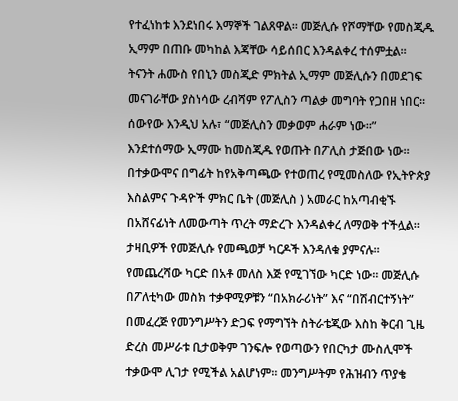የተፈነከቱ እንደነበሩ እማኞች ገልጸዋል። መጅሊሱ የሾማቸው የመስጂዱ ኢማም በጠቡ መካከል እጃቸው ሳይሰበር እንዳልቀረ ተሰምቷል። ትናንት ሐሙስ የበኒን መስጂድ ምክትል ኢማም መጅሊሱን በመደገፍ መናገራቸው ያስነሳው ረብሻም የፖሊስን ጣልቃ መግባት የጋበዘ ነበር። ሰውየው እንዲህ አሉ፣ “መጅሊስን መቃወም ሐራም ነው።” እንደተሰማው ኢማሙ ከመስጂዱ የወጡት በፖሊስ ታጅበው ነው።
በተቃውሞና በግፊት ከየአቅጣጫው የተወጠረ የሚመስለው የኢትዮጵያ እስልምና ጉዳዮች ምክር ቤት (መጅሊስ ) አመራር ከአጣብቂኙ በአሸናፊነት ለመውጣት ጥረት ማድረጉ እንዳልቀረ ለማወቅ ተችሏል። ታዛቢዎች የመጅሊሱ የመጫወቻ ካርዶች እንዳለቁ ያምናሉ። የመጨረሻው ካርድ በአቶ መለስ እጅ የሚገኘው ካርድ ነው። መጅሊሱ በፖለቲካው መስክ ተቃዋሚዎቹን “በአክራሪነት” እና “በሽብርተኝነት” በመፈረጅ የመንግሥትን ድጋፍ የማግኘት ስትራቴጂው እስከ ቅርብ ጊዜ ድረስ መሥራቱ ቢታወቅም ገንፍሎ የወጣውን የበርካታ ሙስሊሞች ተቃውሞ ሊገታ የሚችል አልሆነም። መንግሥትም የሕዝብን ጥያቄ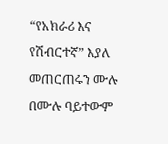“የአክራሪ እና የሽብርተኛ” እያለ መጠርጠሩን ሙሉ በሙሉ ባይተውም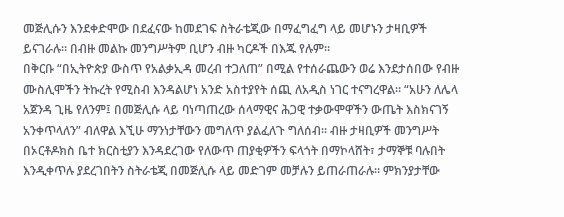መጅሊሱን እንደቀድሞው በደፈናው ከመደገፍ ስትራቴጂው በማፈግፈግ ላይ መሆኑን ታዛቢዎች ይናገራሉ። በብዙ መልኩ መንግሥትም ቢሆን ብዙ ካርዶች በእጁ የሉም።
በቅርቡ “በኢትዮጵያ ውስጥ የአልቃኢዳ መረብ ተጋለጠ” በሚል የተሰራጨውን ወሬ እንደታሰበው የብዙ ሙስሊሞችን ትኩረት የሚስብ እንዳልሆነ አንድ አስተያየት ሰጪ ለአዲስ ነገር ተናግረዋል። “አሁን ለሌላ አጀንዳ ጊዜ የለንም፤ በመጅሊሱ ላይ ባነጣጠረው ሰላማዊና ሕጋዊ ተቃውሞዋችን ውጤት እስክናገኝ አንቀጥላለን” ብለዋል እኚሁ ማንነታቸውን መግለጥ ያልፈለጉ ግለሰብ። ብዙ ታዛቢዎች መንግሥት በኦርቶዶክስ ቤተ ክርስቲያን እንዳደረገው የለውጥ ጠያቂዎችን ፍላጎት በማኮላሸት፣ ታማኞቹ ባሉበት እንዲቀጥሉ ያደረገበትን ስትራቴጂ በመጅሊሱ ላይ መድገም መቻሉን ይጠራጠራሉ። ምክንያታቸው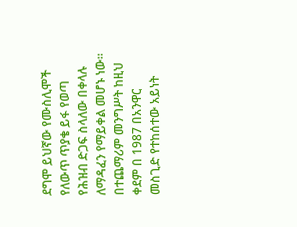ደግሞ ይህኛው የሙስሊሞች የለውጥ ጥያቄ ይፋ የወጣ የሕዝብ ድጋፍ ስላለው በቀላሉ ለማዳፈን የማይቀል መሆኑ ነው። በተጨማሪም መንግሥት ከዚህ ቀደም በ 1987 በአንዋር መስጊድ የተከሰተው አይነት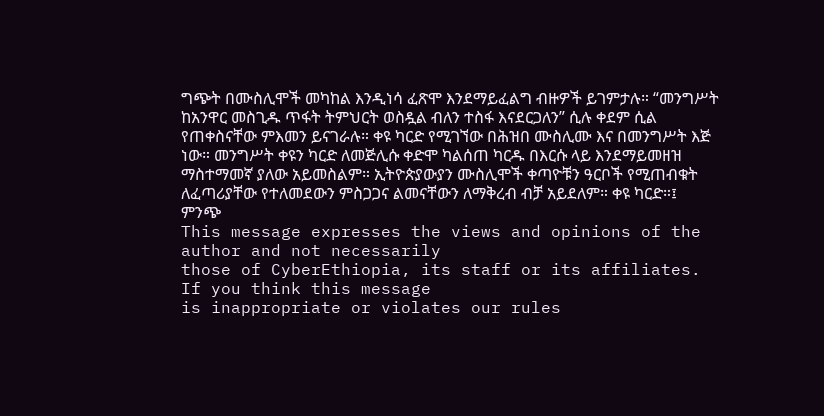ግጭት በሙስሊሞች መካከል እንዲነሳ ፈጽሞ እንደማይፈልግ ብዙዎች ይገምታሉ። “መንግሥት ከአንዋር መስጊዱ ጥፋት ትምህርት ወስዷል ብለን ተስፋ እናደርጋለን” ሲሉ ቀደም ሲል የጠቀስናቸው ምእመን ይናገራሉ። ቀዩ ካርድ የሚገኘው በሕዝበ ሙስሊሙ እና በመንግሥት እጅ ነው። መንግሥት ቀዩን ካርድ ለመጅሊሱ ቀድሞ ካልሰጠ ካርዱ በእርሱ ላይ እንደማይመዘዝ ማስተማመኛ ያለው አይመስልም። ኢትዮጵያውያን ሙስሊሞች ቀጣዮቹን ዓርቦች የሚጠብቁት ለፈጣሪያቸው የተለመደውን ምስጋጋና ልመናቸውን ለማቅረብ ብቻ አይደለም። ቀዩ ካርድ።፤
ምንጭ
This message expresses the views and opinions of the author and not necessarily
those of CyberEthiopia, its staff or its affiliates. If you think this message
is inappropriate or violates our rules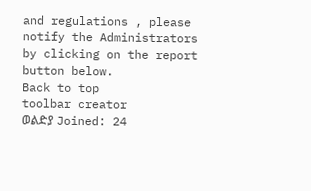and regulations , please notify the Administrators by clicking on the report button below.
Back to top
toolbar creator
ወልድያ Joined: 24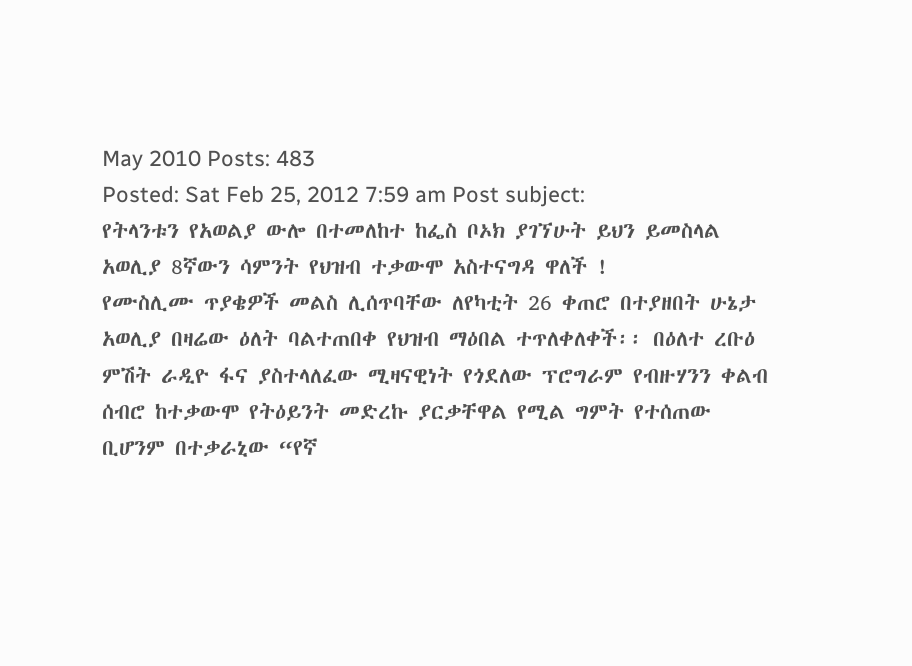May 2010 Posts: 483
Posted: Sat Feb 25, 2012 7:59 am Post subject:
የትላንቱን የአወልያ ውሎ በተመለከተ ከፌስ ቦኦክ ያገኘሁት ይህን ይመስላል
አወሊያ 8ኛውን ሳምንት የህዝብ ተቃውሞ አስተናግዳ ዋለች !
የሙስሊሙ ጥያቄዎች መልስ ሊሰጥባቸው ለየካቲት 26 ቀጠሮ በተያዘበት ሁኔታ አወሊያ በዛሬው ዕለት ባልተጠበቀ የህዝብ ማዕበል ተጥለቀለቀች፡፡ በዕለተ ረቡዕ ምሽት ራዲዮ ፋና ያስተላለፈው ሚዛናዊነት የጎደለው ፕሮግራም የብዙሃንን ቀልብ ሰብሮ ከተቃውሞ የትዕይንት መድረኩ ያርቃቸዋል የሚል ግምት የተሰጠው ቢሆንም በተቃራኒው “የኛ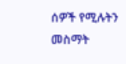ሰዎች የሚሉትን መስማት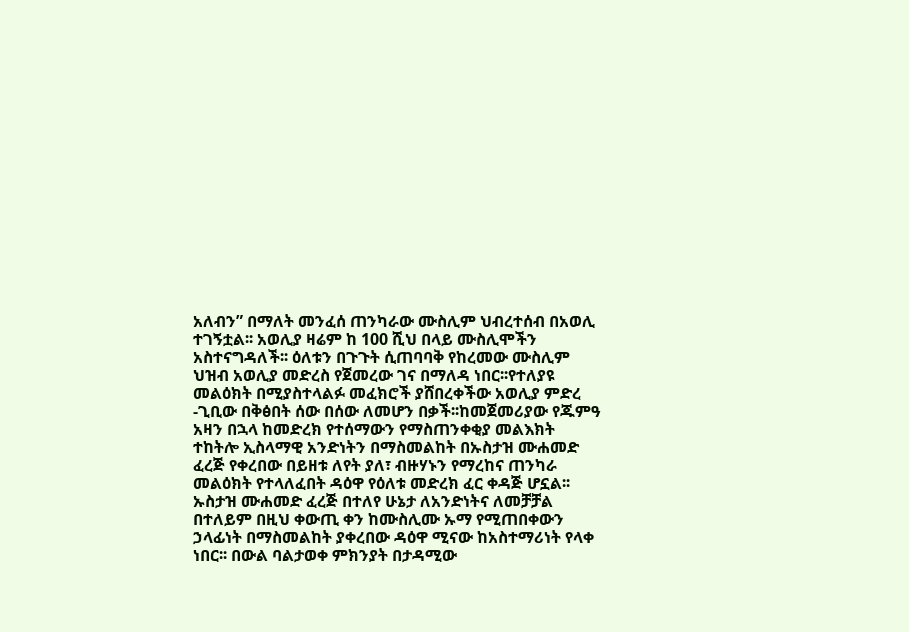አለብን” በማለት መንፈሰ ጠንካራው ሙስሊም ህብረተሰብ በአወሊ ተገኝቷል፡፡ አወሊያ ዛሬም ከ 100 ሺህ በላይ ሙስሊሞችን አስተናግዳለች፡፡ ዕለቱን በጉጉት ሲጠባባቅ የከረመው ሙስሊም ህዝብ አወሊያ መድረስ የጀመረው ገና በማለዳ ነበር፡፡የተለያዩ መልዕክት በሚያስተላልፉ መፈክሮች ያሸበረቀችው አወሊያ ምድረ -ጊቢው በቅፅበት ሰው በሰው ለመሆን በቃች፡፡ከመጀመሪያው የጁምዓ አዛን በኋላ ከመድረክ የተሰማውን የማስጠንቀቂያ መልእክት ተከትሎ ኢስላማዊ አንድነትን በማስመልከት በኡስታዝ ሙሐመድ ፈረጅ የቀረበው በይዘቱ ለየት ያለ፣ ብዙሃኑን የማረከና ጠንካራ መልዕክት የተላለፈበት ዳዕዋ የዕለቱ መድረክ ፈር ቀዳጅ ሆኗል፡፡ ኡስታዝ ሙሐመድ ፈረጅ በተለየ ሁኔታ ለአንድነትና ለመቻቻል በተለይም በዚህ ቀውጢ ቀን ከሙስሊሙ ኡማ የሚጠበቀውን ኃላፊነት በማስመልከት ያቀረበው ዳዕዋ ሚናው ከአስተማሪነት የላቀ ነበር፡፡ በውል ባልታወቀ ምክንያት በታዳሚው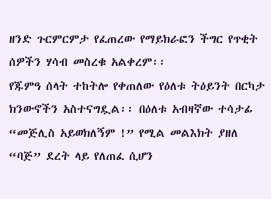ዘንድ ጉርምርምታ የፈጠረው የማይክራፎን ችግር የጥቂት ሰዎችን ሃሳብ መስረቁ አልቀረም፡፡
የጁምዓ ሰላት ተከትሎ የቀጠለው የዕለቱ ትዕይንት በርካታ ክንውኖችን አስተናግዷል፡፡ በዕለቱ አብዛኛው ተሳታፊ “መጅሊስ አይወክለኝም !” የሚል መልእክት ያዘለ “ባጅ” ደረት ላይ የለጠፈ ሲሆን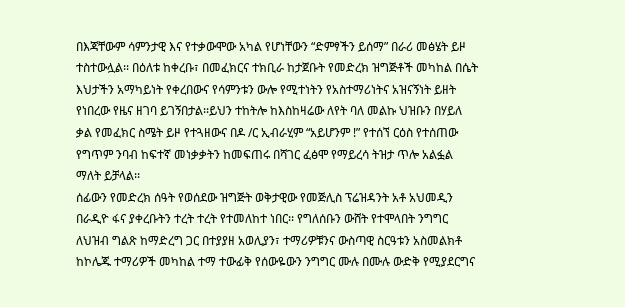በእጃቸውም ሳምንታዊ እና የተቃውሞው አካል የሆነቸውን “ድምፃችን ይሰማ” በራሪ መፅሄት ይዞ ተስተውሏል፡፡ በዕለቱ ከቀረቡ፣ በመፈክርና ተክቢራ ከታጀቡት የመድረክ ዝግጅቶች መካከል በሴት እህታችን አማካይነት የቀረበውና የሳምንቱን ውሎ የሚተነትን የአስተማሪነትና አዝናኝነት ይዘት የነበረው የዜና ዘገባ ይገኝበታል፡፡ይህን ተከትሎ ከእስከዛሬው ለየት ባለ መልኩ ህዝቡን በሃይለ ቃል የመፈክር ስሜት ይዞ የተጓዘውና በዶ /ር ኢብራሂም “አይሆንም !” የተሰኘ ርዕስ የተሰጠው የግጥም ንባብ ከፍተኛ መነቃቃትን ከመፍጠሩ በሻገር ፈፅሞ የማይረሳ ትዝታ ጥሎ አልፏል ማለት ይቻላል፡፡
ሰፊውን የመድረክ ሰዓት የወሰደው ዝግጅት ወቅታዊው የመጅሊስ ፕሬዝዳንት አቶ አህመዲን በራዲዮ ፋና ያቀረቡትን ተረት ተረት የተመለከተ ነበር፡፡ የግለሰቡን ውሸት የተሞላበት ንግግር ለህዝብ ግልጽ ከማድረግ ጋር በተያያዘ አወሊያን፣ ተማሪዎቹንና ውስጣዊ ስርዓቱን አስመልክቶ ከኮሌጁ ተማሪዎች መካከል ተማ ተውፊቅ የሰውዬውን ንግግር ሙሉ በሙሉ ውድቅ የሚያደርግና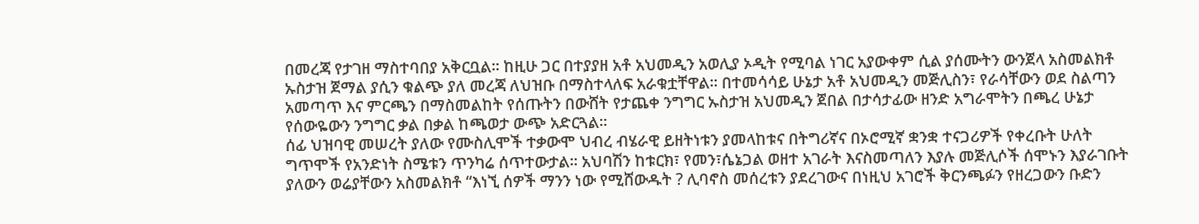በመረጃ የታገዘ ማስተባበያ አቅርቧል፡፡ ከዚሁ ጋር በተያያዘ አቶ አህመዲን አወሊያ ኦዲት የሚባል ነገር አያውቀም ሲል ያሰሙትን ውንጀላ አስመልክቶ ኡስታዝ ጀማል ያሲን ቁልጭ ያለ መረጃ ለህዝቡ በማስተላለፍ አራቁቷቸዋል፡፡ በተመሳሳይ ሁኔታ አቶ አህመዲን መጅሊስን፣ የራሳቸውን ወደ ስልጣን አመጣጥ እና ምርጫን በማስመልከት የሰጡትን በውሸት የታጨቀ ንግግር ኡስታዝ አህመዲን ጀበል በታሳታፊው ዘንድ አግራሞትን በጫረ ሁኔታ የሰውዬውን ንግግር ቃል በቃል ከጫወታ ውጭ አድርጓል፡፡
ሰፊ ህዝባዊ መሠረት ያለው የሙስሊሞች ተቃውሞ ህብረ ብሄራዊ ይዘትነቱን ያመላከቱና በትግሪኛና በኦሮሚኛ ቋንቋ ተናጋሪዎች የቀረቡት ሁለት ግጥሞች የአንድነት ስሜቱን ጥንካሬ ሰጥተውታል፡፡ አህባሽን ከቱርክ፣ የመን፣ሴኔጋል ወዘተ አገራት እናስመጣለን እያሉ መጅሊሶች ሰሞኑን እያራገቡት ያለውን ወሬያቸውን አስመልክቶ “እነኚ ሰዎች ማንን ነው የሚሸውዱት ? ሊባኖስ መሰረቱን ያደረገውና በነዚህ አገሮች ቅርንጫፉን የዘረጋውን ቡድን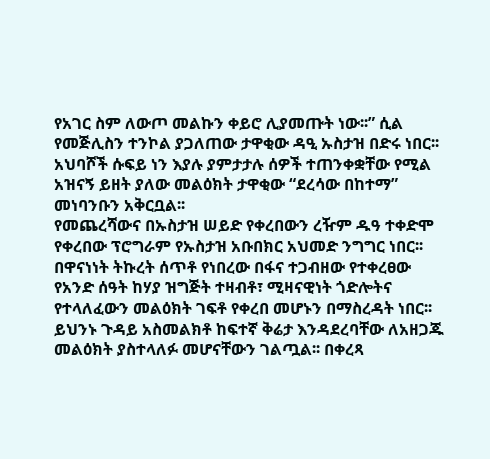የአገር ስም ለውጦ መልኩን ቀይሮ ሊያመጡት ነው፡፡” ሲል የመጅሊስን ተንኮል ያጋለጠው ታዋቂው ዳዒ ኡስታዝ በድሩ ነበር፡፡ አህባሾች ሱፍይ ነን እያሉ ያምታታሉ ሰዎች ተጠንቀቋቸው የሚል አዝናኝ ይዘት ያለው መልዕክት ታዋቂው “ደረሳው በከተማ” መነባንቡን አቅርቧል፡፡
የመጨረሻውና በኡስታዝ ሠይድ የቀረበውን ረዥም ዱዓ ተቀድሞ የቀረበው ፕሮግራም የኡስታዝ አቡበክር አህመድ ንግግር ነበር፡፡ በዋናነነት ትኩረት ሰጥቶ የነበረው በፋና ተጋብዘው የተቀረፀው የአንድ ሰዓት ከሃያ ዝግጅት ተዛብቶ፣ ሚዛናዊነት ጎድሎትና የተላለፈውን መልዕክት ገፍቶ የቀረበ መሆኑን በማስረዳት ነበር፡፡ ይህንኑ ጉዳይ አስመልክቶ ከፍተኛ ቅሬታ እንዳደረባቸው ለአዘጋጁ መልዕክት ያስተላለፉ መሆናቸውን ገልጧል፡፡ በቀረጻ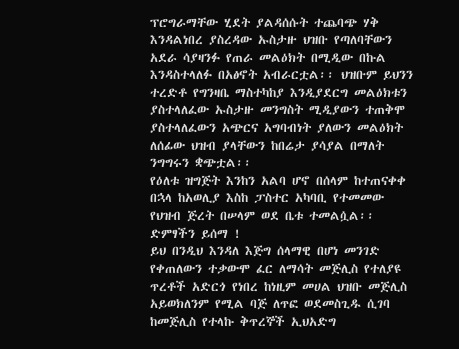ፕሮግራማቸው ሂደት ያልዳሰሱት ተጨባጭ ሃቅ እንዳልነበረ ያስረዳው ኡስታዙ ህዝቡ የጣለባቸውን አደራ ሳያዛንፉ የጠራ መልዕክት በሚዲው በኩል እንዳስተላለፉ በአፅኖት አብራርቷል፡፡ ህዝቡም ይህንን ተረድቶ የግንዛቤ ማስተካከያ እንዲያደርግ መልዕክቱን ያስተላለፈው ኡስታዙ መንግስት ሚዲያውን ተጠቅሞ ያስተላለፈውን አጭርና አግባብነት ያለውን መልዕክት ለሰፊው ህዝብ ያላቸውን ከበሬታ ያሳያል በማለት ንግግሩን ቋጭቷል፡፡
የዕለቱ ዝግጅት እንከን አልባ ሆኖ በሰላም ከተጠናቀቀ በኋላ ከአወሊያ እስከ ፓስተር አካባቢ የተመመው የህዝብ ጅረት በሠላም ወደ ቤቱ ተመልሷል፡፡
ድምፃችን ይሰማ !
ይህ በንዲህ እንዳለ እጅግ ሰላማዊ በሆነ መንገድ የቀጠለውን ተቃውሞ ፈር ለማሳት መጅሊስ የተለያዩ ጥረቶች አድርጎ የነበረ ከነዚም መሀል ህዝቡ መጅሊስ አይወክለንም የሚል ባጅ ለጥፎ ወደመስጊዱ ሲገባ ከመጅሊስ የተላኩ ቅጥረኞች ኢህአድግ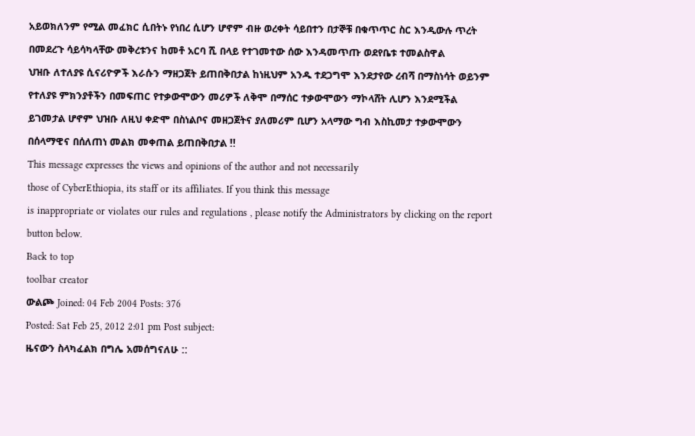አይወክለንም የሚል መፈክር ሲበትኑ የነበረ ሲሆን ሆኖም ብዙ ወረቀት ሳይበተን በታኞቹ በቁጥጥር ስር እንዲውሉ ጥረት በመደረጉ ሳይሳካላቸው መቅረቱንና ከመቶ አርባ ሺ በላይ የተገመተው ሰው እንዳመጥጡ ወደየቤቱ ተመልስዋል
ህዝቡ ለተለያዩ ሲናሪዮዎች እራሱን ማዘጋጀት ይጠበቅበታል ከነዚህም አንዱ ተደጋግሞ እንደታየው ረብሻ በማስነሳት ወይንም የተለያዩ ምክንያቶችን በመፍጠር የተቃውሞውን መሪዎች ለቅሞ በማሰር ተቃውሞውን ማኮላሸት ሊሆን እንደሚችል ይገመታል ሆኖም ህዝቡ ለዚህ ቀድሞ በስነልቦና መዘጋጀትና ያለመሪም ቢሆን አላማው ግብ እስኪመታ ተቃውሞውን በሰላማዊና በሰለጠነ መልክ መቀጠል ይጠበቅበታል !!
This message expresses the views and opinions of the author and not necessarily
those of CyberEthiopia, its staff or its affiliates. If you think this message
is inappropriate or violates our rules and regulations , please notify the Administrators by clicking on the report button below.
Back to top
toolbar creator
ውልጮ Joined: 04 Feb 2004 Posts: 376
Posted: Sat Feb 25, 2012 2:01 pm Post subject:
ዜናውን ስላካፈልክ በግሌ አመሰግናለሁ ::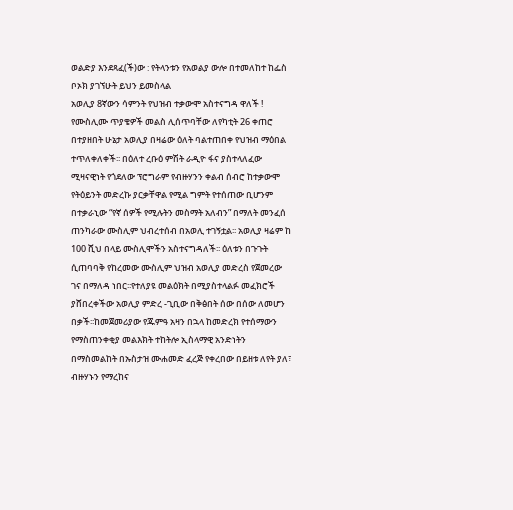ወልድያ እንደጻፈ(ች)ው : የትላንቱን የአወልያ ውሎ በተመለከተ ከፌስ ቦኦክ ያገኘሁት ይህን ይመስላል
አወሊያ 8ኛውን ሳምንት የህዝብ ተቃውሞ አስተናግዳ ዋለች !
የሙስሊሙ ጥያቄዎች መልስ ሊሰጥባቸው ለየካቲት 26 ቀጠሮ በተያዘበት ሁኔታ አወሊያ በዛሬው ዕለት ባልተጠበቀ የህዝብ ማዕበል ተጥለቀለቀች፡፡ በዕለተ ረቡዕ ምሽት ራዲዮ ፋና ያስተላለፈው ሚዛናዊነት የጎደለው ፕሮግራም የብዙሃንን ቀልብ ሰብሮ ከተቃውሞ የትዕይንት መድረኩ ያርቃቸዋል የሚል ግምት የተሰጠው ቢሆንም በተቃራኒው “የኛ ሰዎች የሚሉትን መስማት አለብን” በማለት መንፈሰ ጠንካራው ሙስሊም ህብረተሰብ በአወሊ ተገኝቷል፡፡ አወሊያ ዛሬም ከ 100 ሺህ በላይ ሙስሊሞችን አስተናግዳለች፡፡ ዕለቱን በጉጉት ሲጠባባቅ የከረመው ሙስሊም ህዝብ አወሊያ መድረስ የጀመረው ገና በማለዳ ነበር፡፡የተለያዩ መልዕክት በሚያስተላልፉ መፈክሮች ያሸበረቀችው አወሊያ ምድረ -ጊቢው በቅፅበት ሰው በሰው ለመሆን በቃች፡፡ከመጀመሪያው የጁምዓ አዛን በኋላ ከመድረክ የተሰማውን የማስጠንቀቂያ መልእክት ተከትሎ ኢስላማዊ አንድነትን በማስመልከት በኡስታዝ ሙሐመድ ፈረጅ የቀረበው በይዘቱ ለየት ያለ፣ ብዙሃኑን የማረከና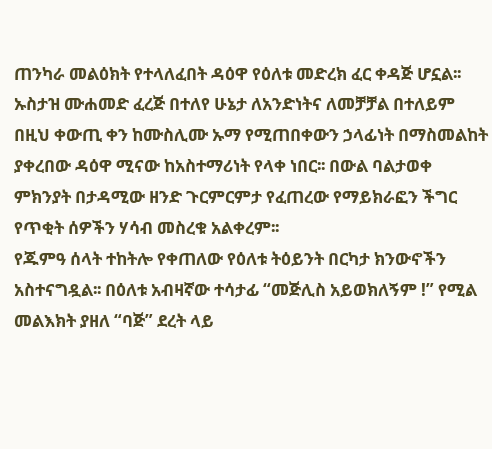ጠንካራ መልዕክት የተላለፈበት ዳዕዋ የዕለቱ መድረክ ፈር ቀዳጅ ሆኗል፡፡ ኡስታዝ ሙሐመድ ፈረጅ በተለየ ሁኔታ ለአንድነትና ለመቻቻል በተለይም በዚህ ቀውጢ ቀን ከሙስሊሙ ኡማ የሚጠበቀውን ኃላፊነት በማስመልከት ያቀረበው ዳዕዋ ሚናው ከአስተማሪነት የላቀ ነበር፡፡ በውል ባልታወቀ ምክንያት በታዳሚው ዘንድ ጉርምርምታ የፈጠረው የማይክራፎን ችግር የጥቂት ሰዎችን ሃሳብ መስረቁ አልቀረም፡፡
የጁምዓ ሰላት ተከትሎ የቀጠለው የዕለቱ ትዕይንት በርካታ ክንውኖችን አስተናግዷል፡፡ በዕለቱ አብዛኛው ተሳታፊ “መጅሊስ አይወክለኝም !” የሚል መልእክት ያዘለ “ባጅ” ደረት ላይ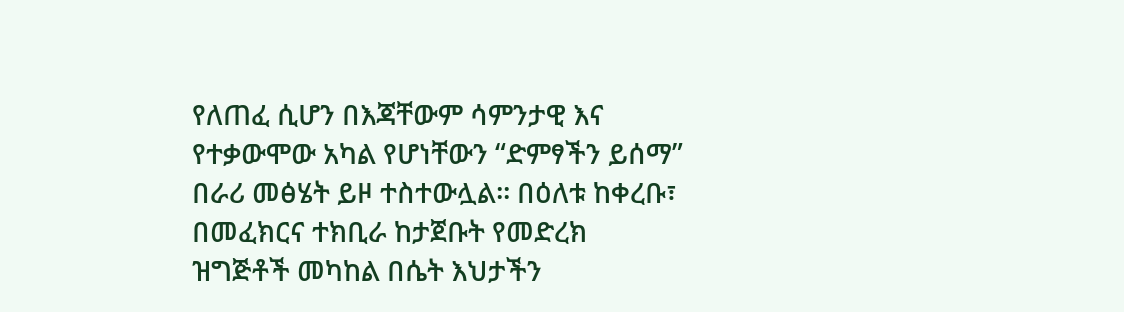የለጠፈ ሲሆን በእጃቸውም ሳምንታዊ እና የተቃውሞው አካል የሆነቸውን “ድምፃችን ይሰማ” በራሪ መፅሄት ይዞ ተስተውሏል፡፡ በዕለቱ ከቀረቡ፣ በመፈክርና ተክቢራ ከታጀቡት የመድረክ ዝግጅቶች መካከል በሴት እህታችን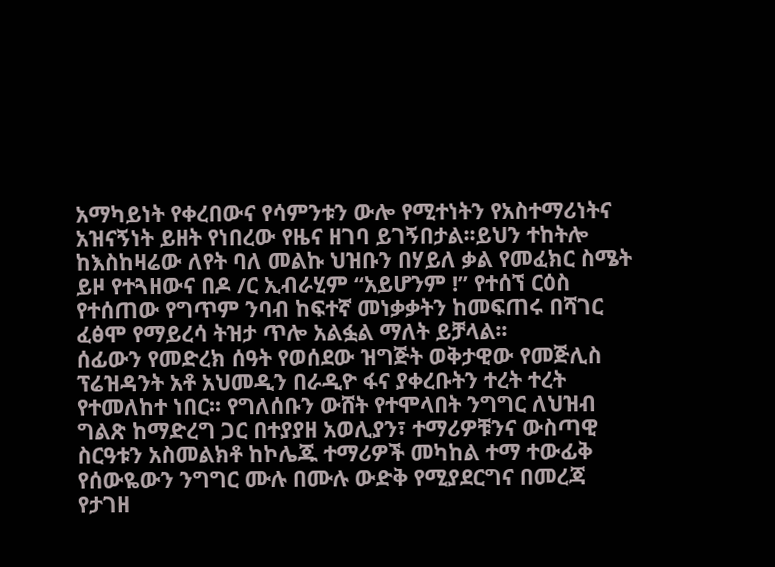አማካይነት የቀረበውና የሳምንቱን ውሎ የሚተነትን የአስተማሪነትና አዝናኝነት ይዘት የነበረው የዜና ዘገባ ይገኝበታል፡፡ይህን ተከትሎ ከእስከዛሬው ለየት ባለ መልኩ ህዝቡን በሃይለ ቃል የመፈክር ስሜት ይዞ የተጓዘውና በዶ /ር ኢብራሂም “አይሆንም !” የተሰኘ ርዕስ የተሰጠው የግጥም ንባብ ከፍተኛ መነቃቃትን ከመፍጠሩ በሻገር ፈፅሞ የማይረሳ ትዝታ ጥሎ አልፏል ማለት ይቻላል፡፡
ሰፊውን የመድረክ ሰዓት የወሰደው ዝግጅት ወቅታዊው የመጅሊስ ፕሬዝዳንት አቶ አህመዲን በራዲዮ ፋና ያቀረቡትን ተረት ተረት የተመለከተ ነበር፡፡ የግለሰቡን ውሸት የተሞላበት ንግግር ለህዝብ ግልጽ ከማድረግ ጋር በተያያዘ አወሊያን፣ ተማሪዎቹንና ውስጣዊ ስርዓቱን አስመልክቶ ከኮሌጁ ተማሪዎች መካከል ተማ ተውፊቅ የሰውዬውን ንግግር ሙሉ በሙሉ ውድቅ የሚያደርግና በመረጃ የታገዘ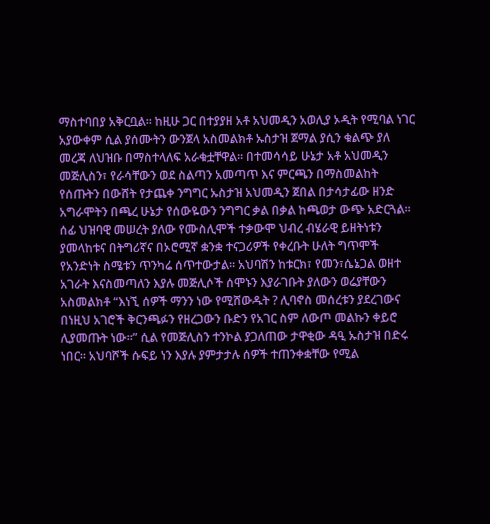ማስተባበያ አቅርቧል፡፡ ከዚሁ ጋር በተያያዘ አቶ አህመዲን አወሊያ ኦዲት የሚባል ነገር አያውቀም ሲል ያሰሙትን ውንጀላ አስመልክቶ ኡስታዝ ጀማል ያሲን ቁልጭ ያለ መረጃ ለህዝቡ በማስተላለፍ አራቁቷቸዋል፡፡ በተመሳሳይ ሁኔታ አቶ አህመዲን መጅሊስን፣ የራሳቸውን ወደ ስልጣን አመጣጥ እና ምርጫን በማስመልከት የሰጡትን በውሸት የታጨቀ ንግግር ኡስታዝ አህመዲን ጀበል በታሳታፊው ዘንድ አግራሞትን በጫረ ሁኔታ የሰውዬውን ንግግር ቃል በቃል ከጫወታ ውጭ አድርጓል፡፡
ሰፊ ህዝባዊ መሠረት ያለው የሙስሊሞች ተቃውሞ ህብረ ብሄራዊ ይዘትነቱን ያመላከቱና በትግሪኛና በኦሮሚኛ ቋንቋ ተናጋሪዎች የቀረቡት ሁለት ግጥሞች የአንድነት ስሜቱን ጥንካሬ ሰጥተውታል፡፡ አህባሽን ከቱርክ፣ የመን፣ሴኔጋል ወዘተ አገራት እናስመጣለን እያሉ መጅሊሶች ሰሞኑን እያራገቡት ያለውን ወሬያቸውን አስመልክቶ “እነኚ ሰዎች ማንን ነው የሚሸውዱት ? ሊባኖስ መሰረቱን ያደረገውና በነዚህ አገሮች ቅርንጫፉን የዘረጋውን ቡድን የአገር ስም ለውጦ መልኩን ቀይሮ ሊያመጡት ነው፡፡” ሲል የመጅሊስን ተንኮል ያጋለጠው ታዋቂው ዳዒ ኡስታዝ በድሩ ነበር፡፡ አህባሾች ሱፍይ ነን እያሉ ያምታታሉ ሰዎች ተጠንቀቋቸው የሚል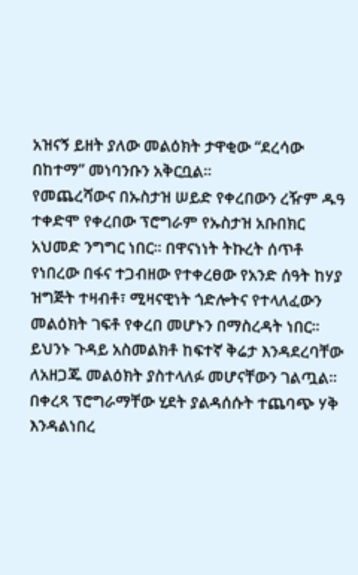አዝናኝ ይዘት ያለው መልዕክት ታዋቂው “ደረሳው በከተማ” መነባንቡን አቅርቧል፡፡
የመጨረሻውና በኡስታዝ ሠይድ የቀረበውን ረዥም ዱዓ ተቀድሞ የቀረበው ፕሮግራም የኡስታዝ አቡበክር አህመድ ንግግር ነበር፡፡ በዋናነነት ትኩረት ሰጥቶ የነበረው በፋና ተጋብዘው የተቀረፀው የአንድ ሰዓት ከሃያ ዝግጅት ተዛብቶ፣ ሚዛናዊነት ጎድሎትና የተላለፈውን መልዕክት ገፍቶ የቀረበ መሆኑን በማስረዳት ነበር፡፡ ይህንኑ ጉዳይ አስመልክቶ ከፍተኛ ቅሬታ እንዳደረባቸው ለአዘጋጁ መልዕክት ያስተላለፉ መሆናቸውን ገልጧል፡፡ በቀረጻ ፕሮግራማቸው ሂደት ያልዳሰሱት ተጨባጭ ሃቅ እንዳልነበረ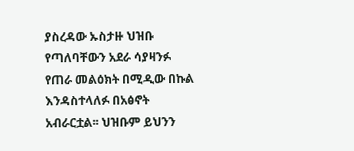ያስረዳው ኡስታዙ ህዝቡ የጣለባቸውን አደራ ሳያዛንፉ የጠራ መልዕክት በሚዲው በኩል እንዳስተላለፉ በአፅኖት አብራርቷል፡፡ ህዝቡም ይህንን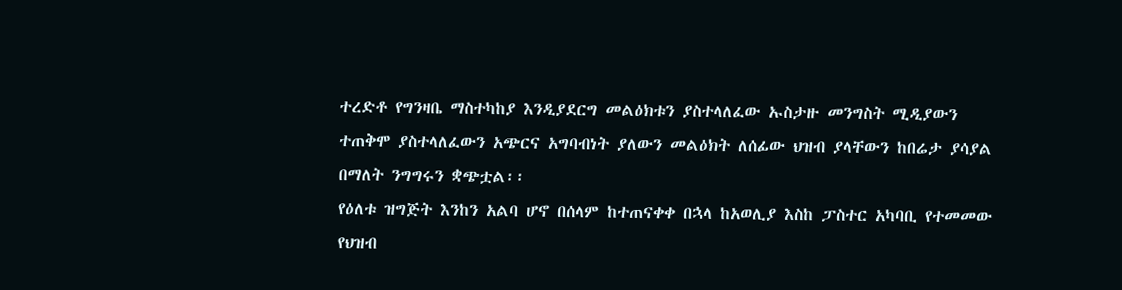ተረድቶ የግንዛቤ ማስተካከያ እንዲያደርግ መልዕክቱን ያስተላለፈው ኡስታዙ መንግስት ሚዲያውን ተጠቅሞ ያስተላለፈውን አጭርና አግባብነት ያለውን መልዕክት ለሰፊው ህዝብ ያላቸውን ከበሬታ ያሳያል በማለት ንግግሩን ቋጭቷል፡፡
የዕለቱ ዝግጅት እንከን አልባ ሆኖ በሰላም ከተጠናቀቀ በኋላ ከአወሊያ እስከ ፓስተር አካባቢ የተመመው የህዝብ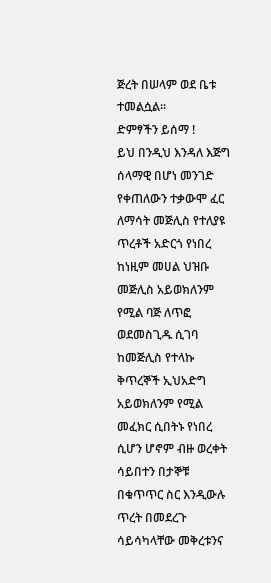ጅረት በሠላም ወደ ቤቱ ተመልሷል፡፡
ድምፃችን ይሰማ !
ይህ በንዲህ እንዳለ እጅግ ሰላማዊ በሆነ መንገድ የቀጠለውን ተቃውሞ ፈር ለማሳት መጅሊስ የተለያዩ ጥረቶች አድርጎ የነበረ ከነዚም መሀል ህዝቡ መጅሊስ አይወክለንም የሚል ባጅ ለጥፎ ወደመስጊዱ ሲገባ ከመጅሊስ የተላኩ ቅጥረኞች ኢህአድግ አይወክለንም የሚል መፈክር ሲበትኑ የነበረ ሲሆን ሆኖም ብዙ ወረቀት ሳይበተን በታኞቹ በቁጥጥር ስር እንዲውሉ ጥረት በመደረጉ ሳይሳካላቸው መቅረቱንና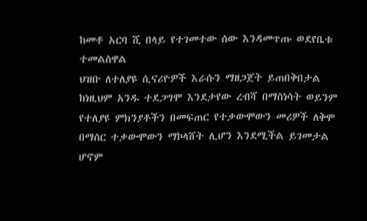ከመቶ አርባ ሺ በላይ የተገመተው ሰው እንዳመጥጡ ወደየቤቱ ተመልስዋል
ህዝቡ ለተለያዩ ሲናሪዮዎች እራሱን ማዘጋጀት ይጠበቅበታል ከነዚህም አንዱ ተደጋግሞ እንደታየው ረብሻ በማስነሳት ወይንም የተለያዩ ምክንያቶችን በመፍጠር የተቃውሞውን መሪዎች ለቅሞ በማሰር ተቃውሞውን ማኮላሸት ሊሆን እንደሚችል ይገመታል ሆኖም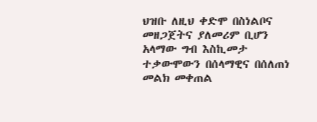ህዝቡ ለዚህ ቀድሞ በስነልቦና መዘጋጀትና ያለመሪም ቢሆን አላማው ግብ እስኪመታ ተቃውሞውን በሰላማዊና በሰለጠነ መልክ መቀጠል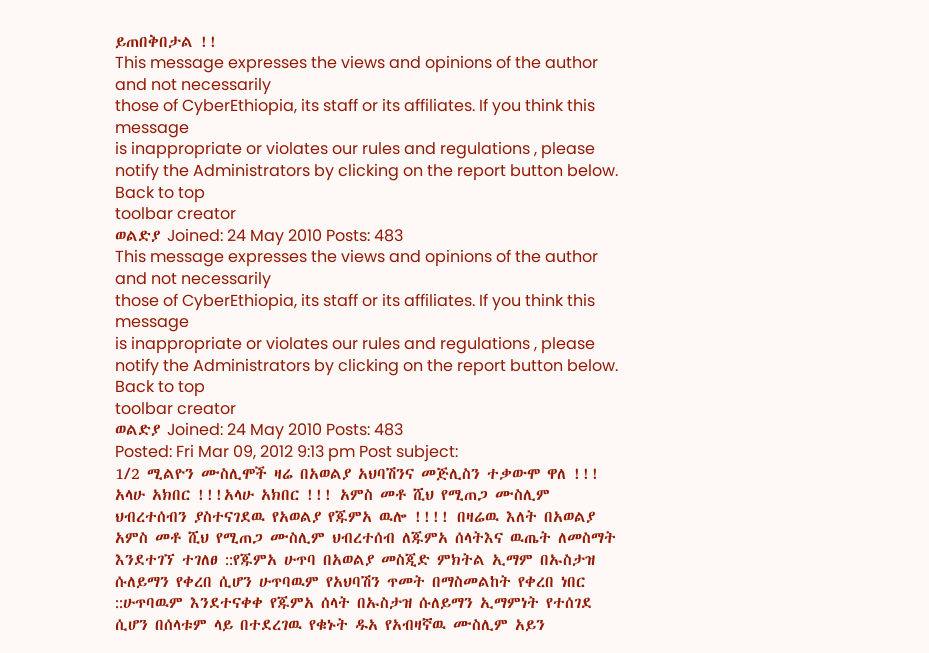ይጠበቅበታል !!
This message expresses the views and opinions of the author and not necessarily
those of CyberEthiopia, its staff or its affiliates. If you think this message
is inappropriate or violates our rules and regulations , please notify the Administrators by clicking on the report button below.
Back to top
toolbar creator
ወልድያ Joined: 24 May 2010 Posts: 483
This message expresses the views and opinions of the author and not necessarily
those of CyberEthiopia, its staff or its affiliates. If you think this message
is inappropriate or violates our rules and regulations , please notify the Administrators by clicking on the report button below.
Back to top
toolbar creator
ወልድያ Joined: 24 May 2010 Posts: 483
Posted: Fri Mar 09, 2012 9:13 pm Post subject:
1/2 ሚልዮን ሙስሊሞች ዛሬ በአወልያ አህባሽንና መጅሊስን ተቃውሞ ዋለ !!!
አላሁ አክበር !!!አላሁ አክበር !!! አምስ መቶ ሺህ የሚጠጋ ሙስሊም ህብረተሰብን ያስተናገደዉ የአወልያ የጁምአ ዉሎ !!!! በዛሬዉ እለት በአወልያ አምስ መቶ ሺህ የሚጠጋ ሙስሊም ህብረተሰብ ለጁምአ ሰላትእና ዉጤት ለመስማት እንደተገኘ ተገለፀ ::የጁምአ ሁጥባ በአወልያ መስጂድ ምክትል ኢማም በኡስታዝ ሱለይማን የቀረበ ሲሆን ሁጥባዉም የአህባሽን ጥመት በማስመልከት የቀረበ ነበር ::ሁጥባዉም እንደተናቀቀ የጁምአ ሰላት በኡስታዝ ሱለይማን ኢማምነት የተሰገደ ሲሆን በሰላቱም ላይ በተደረገዉ የቁኑት ዱአ የአብዛኛዉ ሙስሊም አይን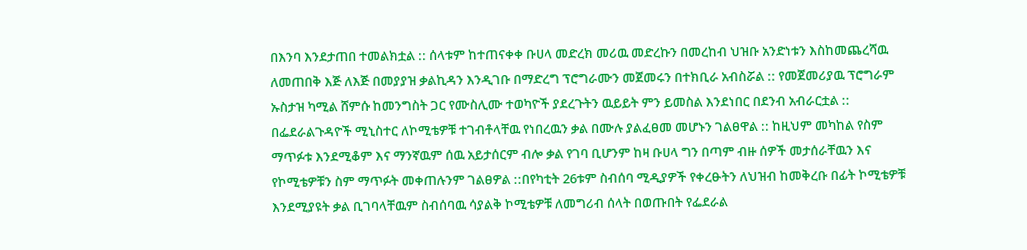በእንባ እንደታጠበ ተመልክቷል :: ሰላቱም ከተጠናቀቀ ቡሀላ መድረክ መሪዉ መድረኩን በመረከብ ህዝቡ አንድነቱን እስከመጨረሻዉ ለመጠበቅ እጅ ለእጅ በመያያዝ ቃልኪዳን እንዲገቡ በማድረግ ፕሮግራሙን መጀመሩን በተክቢራ አብስሯል :: የመጀመሪያዉ ፕሮግራም ኡስታዝ ካሚል ሸምሱ ከመንግስት ጋር የሙስሊሙ ተወካዮች ያደረጉትን ዉይይት ምን ይመስል እንደነበር በደንብ አብራርቷል :: በፌደራልጉዳዮች ሚኒስተር ለኮሚቴዎቹ ተገብቶላቸዉ የነበረዉን ቃል በሙሉ ያልፈፀመ መሆኑን ገልፀዋል :: ከዚህም መካከል የስም ማጥፉቱ እንደሚቆም እና ማንኛዉም ሰዉ አይታሰርም ብሎ ቃል የገባ ቢሆንም ከዛ ቡሀላ ግን በጣም ብዙ ሰዎች መታሰራቸዉን እና የኮሚቴዎቹን ስም ማጥፉት መቀጠሉንም ገልፀዎል ::በየካቲት 26ቱም ስብሰባ ሚዲያዎች የቀረፁትን ለህዝብ ከመቅረቡ በፊት ኮሚቴዎቹ እንደሚያዩት ቃል ቢገባላቸዉም ስብሰባዉ ሳያልቅ ኮሚቴዎቹ ለመግሪብ ሰላት በወጡበት የፌደራል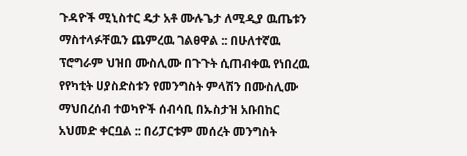ጉዳዮች ሚኒስተር ዴታ አቶ ሙሉጌታ ለሚዲያ ዉጤቱን ማስተላፉቸዉን ጨምረዉ ገልፀዋል :: በሁለተኛዉ ፕሮግራም ህዝበ ሙስሊሙ በጉጉት ሲጠብቀዉ የነበረዉ የየካቲት ሀያስድስቱን የመንግስት ምላሽን በሙስሊሙ ማህበረሰብ ተወካዮች ሰብሳቢ በኡስታዝ አቡበከር አህመድ ቀርቧል :: በሪፓርቱም መሰረት መንግስት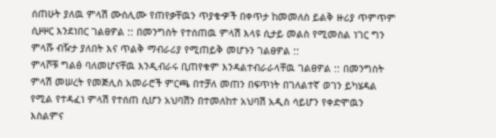ሰጠሁት ያለዉ ምላሽ ሙስሊሙ የጠየቃቸዉን ጥያቄዏች በቀጥታ ከመመለስ ይልቅ ዙሪያ ጥምጥም ሲዞዞር እንደነበር ገልፀዎል :: በመንግስት የተሰጠዉ ምላሽ እላዩ ሲታይ መልስ የሚመስል ነገር ግን ምላሹ ብዥታ ያለበት እና ጥልቅ ማብራሪያ የሚጠይቅ መሆኑን ገልፀዎል ::
ምላሾቹ ግልፅ ባለመሆናቸዉ እንዲብራሩ ቢጠየቁም እንዳልተብራራላቸዉ ገልፀዎል :: በመንግስት ምላሽ መሠረት የመጅሊስ አመራሮች ምርጫ በተቻለ መጠን በፍጥነት በገለልተኛ ወገን ይካሄዳል የሚል የተዳፈነ ምላሽ የተሰጠ ሲሆን አህባሽን በተመለከተ አህባሽ አዲስ ሳይሆን የቀድሞዉን እስልምና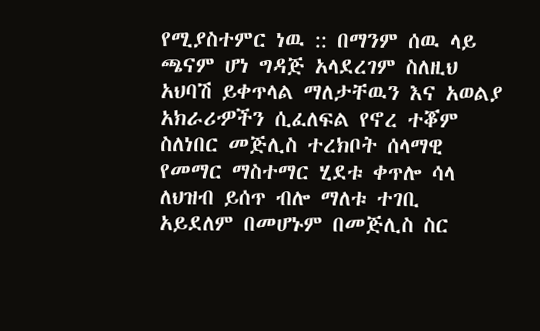የሚያስተምር ነዉ :: በማንም ሰዉ ላይ ጫናም ሆነ ግዳጅ አላደረገም ስለዚህ አህባሽ ይቀጥላል ማለታቸዉን እና አወልያ አክራሪዏችን ሲፈለፍል የኖረ ተቖም ስለነበር መጅሊስ ተረክቦት ሰላማዊ የመማር ማስተማር ሂደቱ ቀጥሎ ሳላ ለህዝብ ይሰጥ ብሎ ማለቱ ተገቢ አይደለም በመሆኑም በመጅሊስ ስር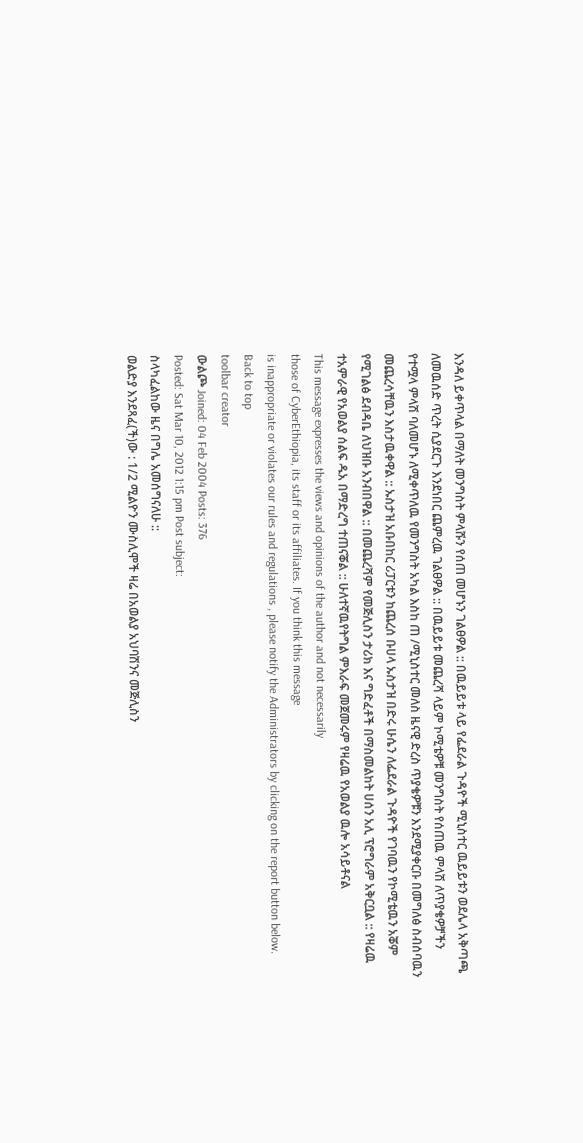እንዳለ ይቀጥላል በማለት መንግስት ምላሹን የሰጠ መሆኑን ገልፀዎል :: በዉይይቱ ላይ የፌደራል ጉዳዮች ሚኒስተር ዉይይቱን ወደሌላ አቅጣጫ ለመዉሰድ ጥረት ሲያደርጉ እንደነበር ጨምረዉ ገልፀዎል :: በዉይይቱ መጨረሻ ላይም ኮሚቴዎቹ መንግስት የሰጠዉ ምላሽ ለጥያቄዎቻችን የተሟላ ምላሽ ባለመሆኑ ለሚቀጥለዉ የመንግስት አካል እስከ ጠ /ሚኒስተር መለስ ዜናዊ ድረስ ጥያቄዎቹን እንደሚያቀርቡ በመግለፅ ስብሰባዉን መጨረሳቸዉን እስታዉቀዋል :: ኡስታዝ አቡበከር ሪፓርቱን ከጨረሰ ቡሀላ ኡስታዝ በድሩ ሁሴን ለፌደራል ጉዳዮች የገባዉን የኮሚቴዉን አቖም የሚገልፅ ደብዳቤ ለህዝቡ አንብበዋል :: በመጨረሻም የመጅሊስን ታሪክ እና ግድፈቶች በማስመልከት ሀሰን አሊ ፕሮግራም አቅርቧል :: የዛሬዉ ተአምራዊ የአወልያ ሰልፍ ዱአ በማድረግ ተጠናቖል :: ሁለተኛዉየትግል ምእራፍ መጀመሩም የዛሬዉ የአወልያ ዉሎ አሳይቶናል
This message expresses the views and opinions of the author and not necessarily
those of CyberEthiopia, its staff or its affiliates. If you think this message
is inappropriate or violates our rules and regulations , please notify the Administrators by clicking on the report button below.
Back to top
toolbar creator
ውልጮ Joined: 04 Feb 2004 Posts: 376
Posted: Sat Mar 10, 2012 1:15 pm Post subject:
ስላካፈልከው ዜና በግሌ አመሰግናለሁ ::
ወልድያ እንደጻፈ(ች)ው : 1/2 ሚልዮን ሙስሊሞች ዛሬ በአወልያ አህባሽንና መጅሊስን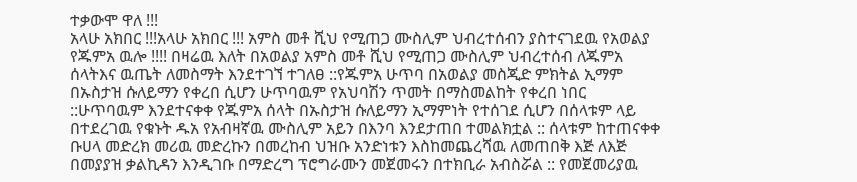ተቃውሞ ዋለ !!!
አላሁ አክበር !!!አላሁ አክበር !!! አምስ መቶ ሺህ የሚጠጋ ሙስሊም ህብረተሰብን ያስተናገደዉ የአወልያ የጁምአ ዉሎ !!!! በዛሬዉ እለት በአወልያ አምስ መቶ ሺህ የሚጠጋ ሙስሊም ህብረተሰብ ለጁምአ ሰላትእና ዉጤት ለመስማት እንደተገኘ ተገለፀ ::የጁምአ ሁጥባ በአወልያ መስጂድ ምክትል ኢማም በኡስታዝ ሱለይማን የቀረበ ሲሆን ሁጥባዉም የአህባሽን ጥመት በማስመልከት የቀረበ ነበር ::ሁጥባዉም እንደተናቀቀ የጁምአ ሰላት በኡስታዝ ሱለይማን ኢማምነት የተሰገደ ሲሆን በሰላቱም ላይ በተደረገዉ የቁኑት ዱአ የአብዛኛዉ ሙስሊም አይን በእንባ እንደታጠበ ተመልክቷል :: ሰላቱም ከተጠናቀቀ ቡሀላ መድረክ መሪዉ መድረኩን በመረከብ ህዝቡ አንድነቱን እስከመጨረሻዉ ለመጠበቅ እጅ ለእጅ በመያያዝ ቃልኪዳን እንዲገቡ በማድረግ ፕሮግራሙን መጀመሩን በተክቢራ አብስሯል :: የመጀመሪያዉ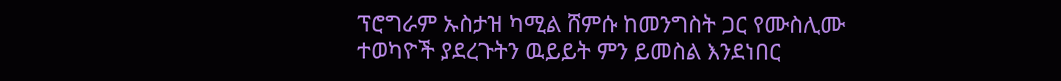ፕሮግራም ኡስታዝ ካሚል ሸምሱ ከመንግስት ጋር የሙስሊሙ ተወካዮች ያደረጉትን ዉይይት ምን ይመስል እንደነበር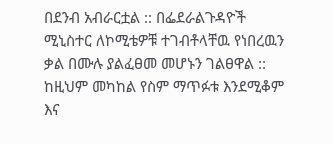በደንብ አብራርቷል :: በፌደራልጉዳዮች ሚኒስተር ለኮሚቴዎቹ ተገብቶላቸዉ የነበረዉን ቃል በሙሉ ያልፈፀመ መሆኑን ገልፀዋል :: ከዚህም መካከል የስም ማጥፉቱ እንደሚቆም እና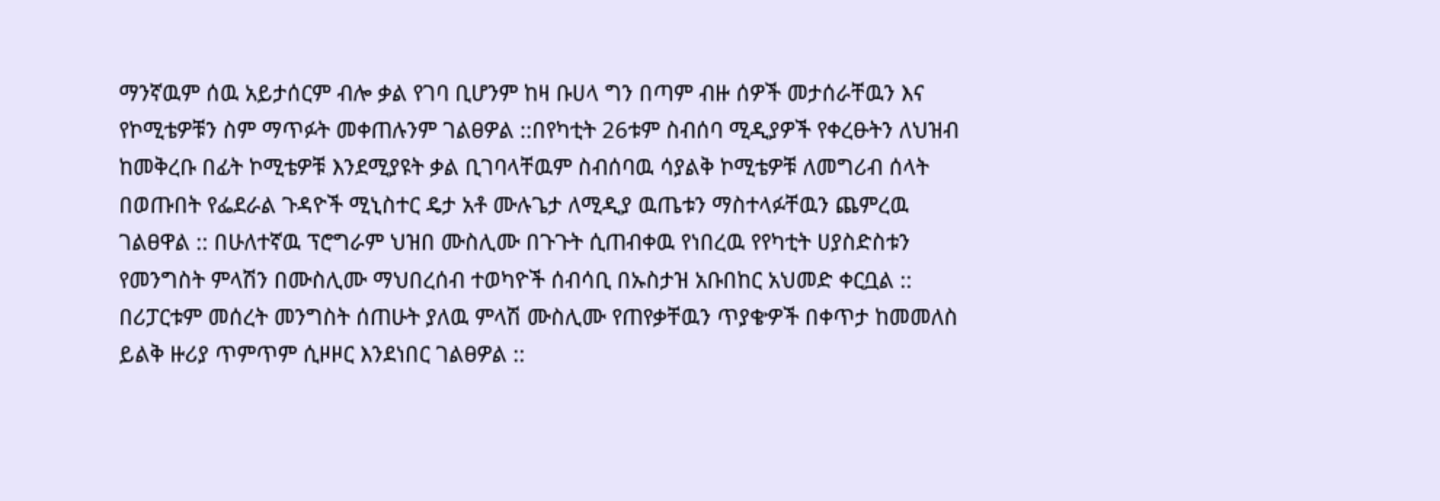ማንኛዉም ሰዉ አይታሰርም ብሎ ቃል የገባ ቢሆንም ከዛ ቡሀላ ግን በጣም ብዙ ሰዎች መታሰራቸዉን እና የኮሚቴዎቹን ስም ማጥፉት መቀጠሉንም ገልፀዎል ::በየካቲት 26ቱም ስብሰባ ሚዲያዎች የቀረፁትን ለህዝብ ከመቅረቡ በፊት ኮሚቴዎቹ እንደሚያዩት ቃል ቢገባላቸዉም ስብሰባዉ ሳያልቅ ኮሚቴዎቹ ለመግሪብ ሰላት በወጡበት የፌደራል ጉዳዮች ሚኒስተር ዴታ አቶ ሙሉጌታ ለሚዲያ ዉጤቱን ማስተላፉቸዉን ጨምረዉ ገልፀዋል :: በሁለተኛዉ ፕሮግራም ህዝበ ሙስሊሙ በጉጉት ሲጠብቀዉ የነበረዉ የየካቲት ሀያስድስቱን የመንግስት ምላሽን በሙስሊሙ ማህበረሰብ ተወካዮች ሰብሳቢ በኡስታዝ አቡበከር አህመድ ቀርቧል :: በሪፓርቱም መሰረት መንግስት ሰጠሁት ያለዉ ምላሽ ሙስሊሙ የጠየቃቸዉን ጥያቄዏች በቀጥታ ከመመለስ ይልቅ ዙሪያ ጥምጥም ሲዞዞር እንደነበር ገልፀዎል ::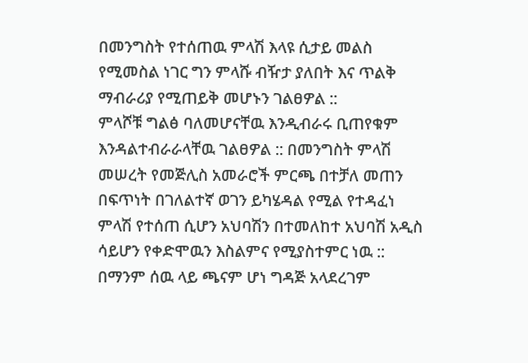በመንግስት የተሰጠዉ ምላሽ እላዩ ሲታይ መልስ የሚመስል ነገር ግን ምላሹ ብዥታ ያለበት እና ጥልቅ ማብራሪያ የሚጠይቅ መሆኑን ገልፀዎል ::
ምላሾቹ ግልፅ ባለመሆናቸዉ እንዲብራሩ ቢጠየቁም እንዳልተብራራላቸዉ ገልፀዎል :: በመንግስት ምላሽ መሠረት የመጅሊስ አመራሮች ምርጫ በተቻለ መጠን በፍጥነት በገለልተኛ ወገን ይካሄዳል የሚል የተዳፈነ ምላሽ የተሰጠ ሲሆን አህባሽን በተመለከተ አህባሽ አዲስ ሳይሆን የቀድሞዉን እስልምና የሚያስተምር ነዉ :: በማንም ሰዉ ላይ ጫናም ሆነ ግዳጅ አላደረገም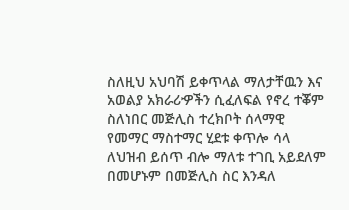ስለዚህ አህባሽ ይቀጥላል ማለታቸዉን እና አወልያ አክራሪዏችን ሲፈለፍል የኖረ ተቖም ስለነበር መጅሊስ ተረክቦት ሰላማዊ የመማር ማስተማር ሂደቱ ቀጥሎ ሳላ ለህዝብ ይሰጥ ብሎ ማለቱ ተገቢ አይደለም በመሆኑም በመጅሊስ ስር እንዳለ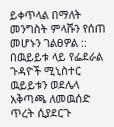ይቀጥላል በማለት መንግስት ምላሹን የሰጠ መሆኑን ገልፀዎል :: በዉይይቱ ላይ የፌደራል ጉዳዮች ሚኒስተር ዉይይቱን ወደሌላ አቅጣጫ ለመዉሰድ ጥረት ሲያደርጉ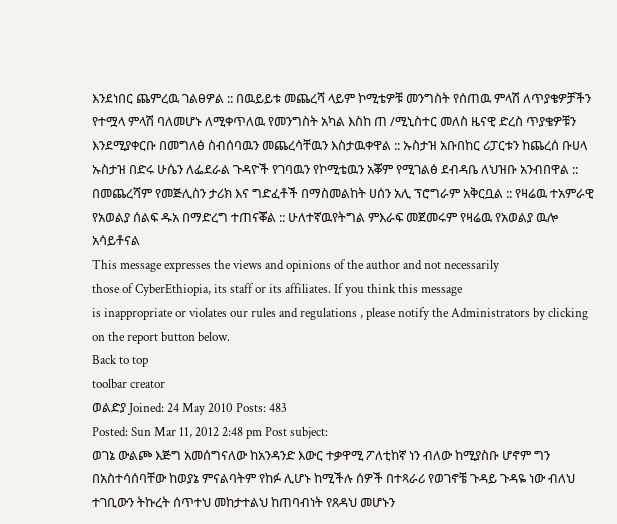እንደነበር ጨምረዉ ገልፀዎል :: በዉይይቱ መጨረሻ ላይም ኮሚቴዎቹ መንግስት የሰጠዉ ምላሽ ለጥያቄዎቻችን የተሟላ ምላሽ ባለመሆኑ ለሚቀጥለዉ የመንግስት አካል እስከ ጠ /ሚኒስተር መለስ ዜናዊ ድረስ ጥያቄዎቹን እንደሚያቀርቡ በመግለፅ ስብሰባዉን መጨረሳቸዉን እስታዉቀዋል :: ኡስታዝ አቡበከር ሪፓርቱን ከጨረሰ ቡሀላ ኡስታዝ በድሩ ሁሴን ለፌደራል ጉዳዮች የገባዉን የኮሚቴዉን አቖም የሚገልፅ ደብዳቤ ለህዝቡ አንብበዋል :: በመጨረሻም የመጅሊስን ታሪክ እና ግድፈቶች በማስመልከት ሀሰን አሊ ፕሮግራም አቅርቧል :: የዛሬዉ ተአምራዊ የአወልያ ሰልፍ ዱአ በማድረግ ተጠናቖል :: ሁለተኛዉየትግል ምእራፍ መጀመሩም የዛሬዉ የአወልያ ዉሎ አሳይቶናል
This message expresses the views and opinions of the author and not necessarily
those of CyberEthiopia, its staff or its affiliates. If you think this message
is inappropriate or violates our rules and regulations , please notify the Administrators by clicking on the report button below.
Back to top
toolbar creator
ወልድያ Joined: 24 May 2010 Posts: 483
Posted: Sun Mar 11, 2012 2:48 pm Post subject:
ወገኔ ውልጮ እጅግ አመሰግናለው ከአንዳንድ እውር ተቃዋሚ ፖለቲከኛ ነን ብለው ከሚያስቡ ሆኖም ግን በአስተሳሰባቸው ከወያኔ ምናልባትም የከፉ ሊሆኑ ከሚችሉ ሰዎች በተጻራሪ የወገኖቼ ጉዳይ ጉዳዬ ነው ብለህ ተገቢውን ትኩረት ሰጥተህ መከታተልህ ከጠባብነት የጸዳህ መሆኑን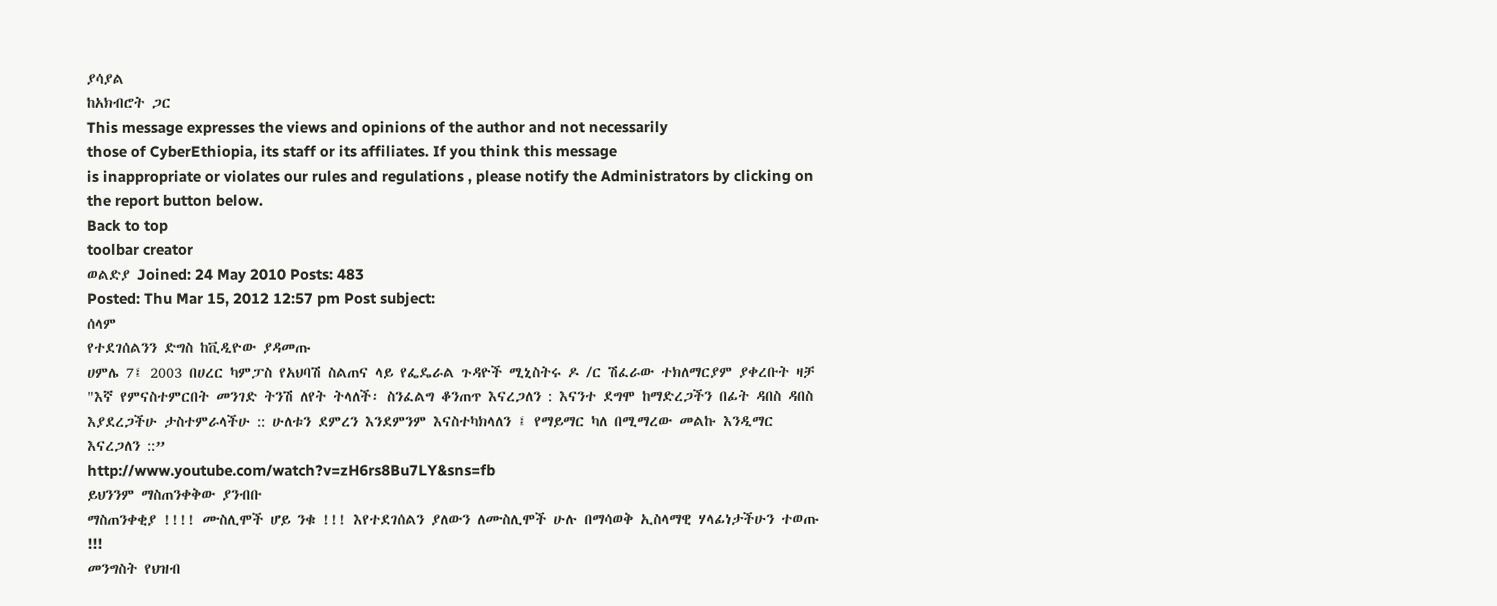ያሳያል
ከአክብሮት ጋር
This message expresses the views and opinions of the author and not necessarily
those of CyberEthiopia, its staff or its affiliates. If you think this message
is inappropriate or violates our rules and regulations , please notify the Administrators by clicking on the report button below.
Back to top
toolbar creator
ወልድያ Joined: 24 May 2010 Posts: 483
Posted: Thu Mar 15, 2012 12:57 pm Post subject:
ሰላም
የተደገሰልንን ድግስ ከቪዲዮው ያዳመጡ
ሀምሌ 7፤ 2003 በሀረር ካምፓስ የአህባሽ ስልጠና ላይ የፌዴራል ጉዳዮች ሚኒስትሩ ዶ /ር ሽፈራው ተክለማርያም ያቀረቡት ዛቻ "እኛ የምናስተምርበት መንገድ ትንሽ ለየት ትላለች፡ ስንፈልግ ቆንጠጥ እናረጋለን : እናንተ ደግሞ ከማድረጋችን በፊት ዳበስ ዳበስ እያደረጋችሁ ታስተምራላችሁ :: ሁለቱን ደምረን እንደምንም እናስተካክላለን ፤ የማይማር ካለ በሚማረው መልኩ እንዲማር እናረጋለን ::”
http://www.youtube.com/watch?v=zH6rs8Bu7LY&sns=fb
ይህንንም ማስጠንቀቅው ያንብቡ
ማስጠንቀቂያ !!!! ሙስሊሞች ሆይ ንቁ !!! እየተደገሰልን ያለውን ለሙስሊሞች ሁሉ በማሳወቅ ኢስላማዊ ሃላፊነታችሁን ተወጡ !!!
መንግስት የህዝብ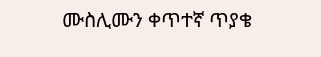ሙስሊሙን ቀጥተኛ ጥያቄ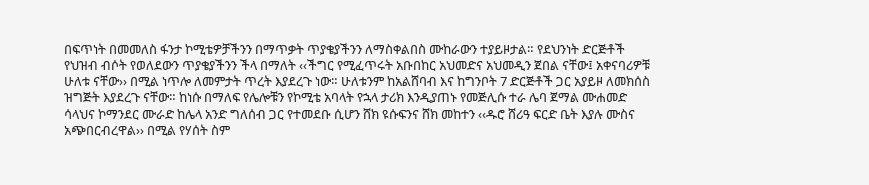በፍጥነት በመመለስ ፋንታ ኮሚቴዎቻችንን በማጥቃት ጥያቄያችንን ለማስቀልበስ ሙከራውን ተያይዞታል። የደህንነት ድርጅቶች የህዝብ ብሶት የወለደውን ጥያቄያችንን ችላ በማለት ‹‹ችግር የሚፈጥሩት አቡበከር አህመድና አህመዲን ጀበል ናቸው፤ አቀናባሪዎቹ ሁለቱ ናቸው›› በሚል ነጥሎ ለመምታት ጥረት እያደረጉ ነው። ሁለቱንም ከአልሸባብ እና ከግንቦት 7 ድርጅቶች ጋር አያይዞ ለመክሰስ ዝግጅት እያደረጉ ናቸው። ከነሱ በማለፍ የሌሎቹን የኮሚቴ አባላት የኋላ ታሪክ እንዲያጠኑ የመጅሊሱ ተራ ሌባ ጀማል ሙሐመድ ሳላህና ኮማንደር ሙራድ ከሌላ አንድ ግለሰብ ጋር የተመደቡ ሲሆን ሸክ ዩሱፍንና ሸክ መከተን ‹‹ዱሮ ሸሪዓ ፍርድ ቤት እያሉ ሙስና አጭበርብረዋል›› በሚል የሃሰት ስም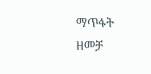ማጥፋት ዘመቻ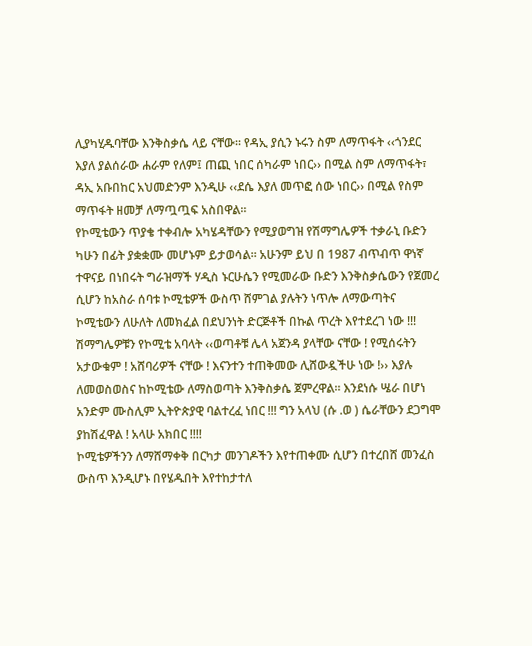ሊያካሂዱባቸው እንቅስቃሴ ላይ ናቸው። የዳኢ ያሲን ኑሩን ስም ለማጥፋት ‹‹ጎንደር እያለ ያልሰራው ሐራም የለም፤ ጠጪ ነበር ሰካራም ነበር›› በሚል ስም ለማጥፋት፣ ዳኢ አቡበከር አህመድንም እንዲሁ ‹‹ደሴ እያለ መጥፎ ሰው ነበር›› በሚል የስም ማጥፋት ዘመቻ ለማጧጧፍ አስበዋል።
የኮሚቴውን ጥያቄ ተቀብሎ አካሄዳቸውን የሚያወግዝ የሽማግሌዎች ተቃራኒ ቡድን ካሁን በፊት ያቋቋሙ መሆኑም ይታወሳል። አሁንም ይህ በ 1987 ብጥብጥ ዋነኛ ተዋናይ በነበሩት ግራዝማች ሃዲስ ኑርሁሴን የሚመራው ቡድን እንቅስቃሴውን የጀመረ ሲሆን ከአስራ ሰባቱ ኮሚቴዎች ውስጥ ሸምገል ያሉትን ነጥሎ ለማውጣትና ኮሚቴውን ለሁለት ለመክፈል በደህንነት ድርጅቶች በኩል ጥረት እየተደረገ ነው !!! ሽማግሌዎቹን የኮሚቴ አባላት ‹‹ወጣቶቹ ሌላ አጀንዳ ያላቸው ናቸው ! የሚሰሩትን አታውቁም ! አሸባሪዎች ናቸው ! እናንተን ተጠቅመው ሊሸውዷችሁ ነው !›› እያሉ ለመወስወስና ከኮሚቴው ለማስወጣት እንቅስቃሴ ጀምረዋል። እንደነሱ ሤራ በሆነ አንድም ሙስሊም ኢትዮጵያዊ ባልተረፈ ነበር !!! ግን አላህ (ሱ .ወ ) ሴራቸውን ደጋግሞ ያከሽፈዋል ! አላሁ አክበር !!!!
ኮሚቴዎችንን ለማሸማቀቅ በርካታ መንገዶችን እየተጠቀሙ ሲሆን በተረበሸ መንፈስ ውስጥ እንዲሆኑ በየሄዱበት እየተከታተለ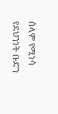ሰላም የሚነሳ የደህንነት ቡድን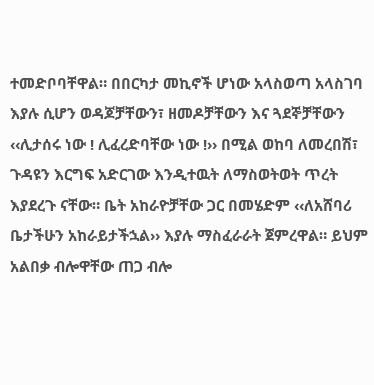ተመድቦባቸዋል። በበርካታ መኪኖች ሆነው አላስወጣ አላስገባ እያሉ ሲሆን ወዳጆቻቸውን፣ ዘመዶቻቸውን እና ጓደኞቻቸውን ‹‹ሊታሰሩ ነው ! ሊፈረድባቸው ነው !›› በሚል ወከባ ለመረበሽ፣ ጉዳዩን እርግፍ አድርገው እንዲተዉት ለማስወትወት ጥረት እያደረጉ ናቸው። ቤት አከራዮቻቸው ጋር በመሄድም ‹‹ለአሸባሪ ቤታችሁን አከራይታችኋል›› እያሉ ማስፈራራት ጀምረዋል። ይህም አልበቃ ብሎዋቸው ጠጋ ብሎ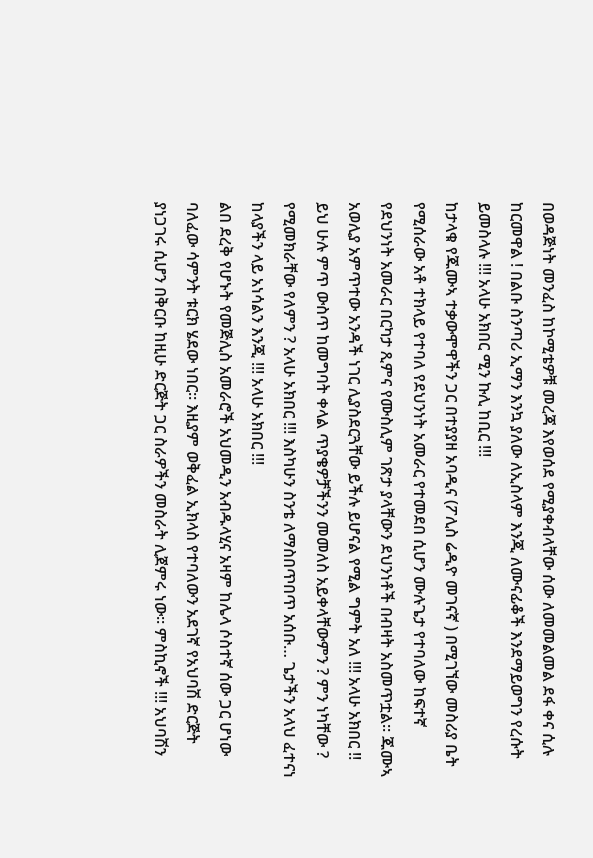በወዳጅነት መንፈስ ከኮሚቴዎቹ መረጃ እየወሰደ የሚያቀብላቸው ሰው ለመመልመል ደፋ ቀና ሲሉ ከርመዋል ! በልቡ ስንጣሪ ኢማን እንኳ ያለው ለኢስላም እንጂ ለሙናፊቆች እንደማይወግን የረሱት ይመስላሉ !!! አላሁ አክበር ሚን ኩሊ ከቢር !!!
ከታላቁ የጁሙኣ ተቃውሞዋችን ጋር በተያያዘ አባዲና (ፖሊስ ሬዲዮ መገናኛ ) በሚገኘው መስሪያ ቤት የሚሰራው አቶ ተክላይ የተባለ የደህንነት አመራር የተመደበ ሲሆን ሙሉጌታ የተባለው ከፍተኛ የደህንነት አመራር በርካታ ጺምና የሙስሊም ገጽታ ያላቸውን ደህንነቶች በብዛት አስመጥቷል። ጁሙኣ አወሊያ አምጥተው አንዳች ነገር ሊያስደርጓቸው ይችሉ ይሆናል የሚል ግምት አለ !!! አላሁ አክበር !! ይህ ሁሉ ምጥ ውስጥ ከመግባት ቀላል ጥያቄዎቻችንን መመለስ አይቀላቸውምን ? ምን ነካቸው ? የሚመክራቸው የለምን ? አላሁ አክበር !!! እስካሁን ስንቴ ለማስበጥበጥ አሰቡ… ጌታችን አላህ ፈተናነ ከላያችን ላይ አነሳልን እንጂ !!! አላሁ አክበር !!!
ልበ ደረቅ የሆኑት የመጅሊስ አመራሮች አህመዲን አብዱላሂና አዛም ከሌላ ሶስተኛ ሰው ጋር ሆነው ባለፈው ሳምንት ቱርክ ሄደው ነበር። እዚያም ወቅፈል ኢክላስ የተባለውን አደገኛ የአህባሽ ድርጅት ያነጋገሩ ሲሆን በቅርቡ ከዚሁ ድርጅት ጋር ስራዎችን መስራት ሊጀምሩ ነው። ምስኪኖች !!! አህባሽን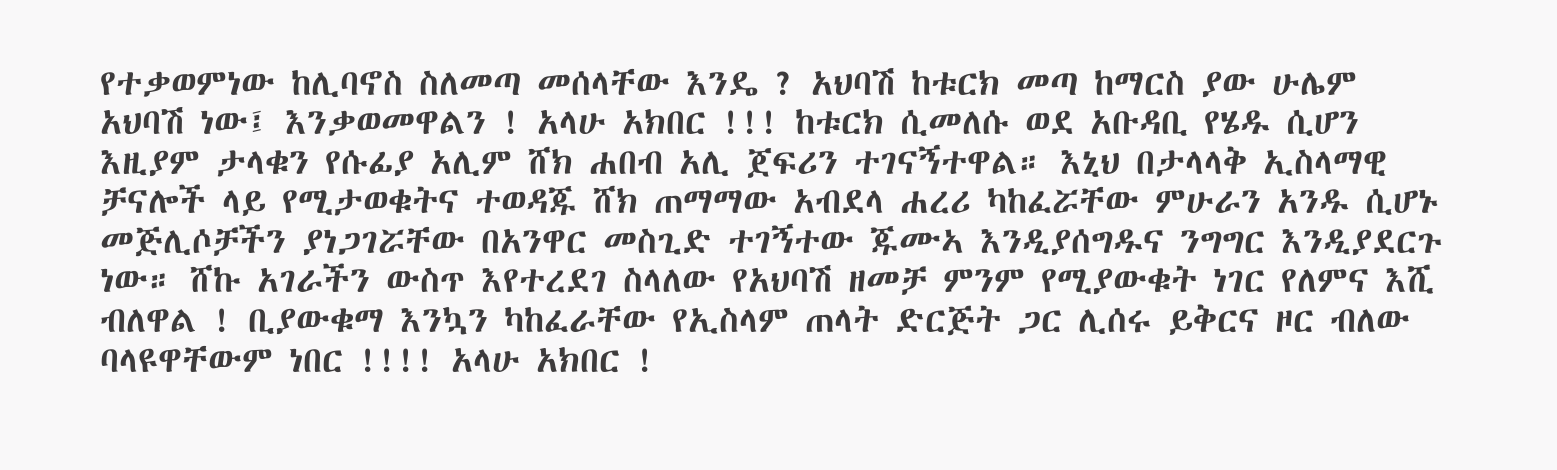የተቃወምነው ከሊባኖስ ስለመጣ መሰላቸው እንዴ ? አህባሽ ከቱርክ መጣ ከማርስ ያው ሁሌም አህባሽ ነው፤ እንቃወመዋልን ! አላሁ አክበር !!! ከቱርክ ሲመለሱ ወደ አቡዳቢ የሄዱ ሲሆን እዚያም ታላቁን የሱፊያ አሊም ሸክ ሐበብ አሊ ጀፍሪን ተገናኝተዋል። እኒህ በታላላቅ ኢስላማዊ ቻናሎች ላይ የሚታወቁትና ተወዳጁ ሸክ ጠማማው አብደላ ሐረሪ ካከፈሯቸው ምሁራን አንዱ ሲሆኑ መጅሊሶቻችን ያነጋገሯቸው በአንዋር መስጊድ ተገኝተው ጁሙኣ እንዲያሰግዱና ንግግር እንዲያደርጉ ነው። ሸኩ አገራችን ውስጥ እየተረደገ ስላለው የአህባሽ ዘመቻ ምንም የሚያውቁት ነገር የለምና እሺ ብለዋል ! ቢያውቁማ እንኳን ካከፈራቸው የኢስላም ጠላት ድርጅት ጋር ሊሰሩ ይቅርና ዞር ብለው ባላዩዋቸውም ነበር !!!! አላሁ አክበር !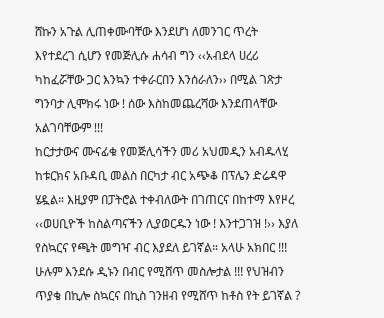ሸኩን አጉል ሊጠቀሙባቸው እንደሆነ ለመንገር ጥረት እየተደረገ ሲሆን የመጅሊሱ ሐሳብ ግን ‹‹አብደላ ሀረሪ ካከፈሯቸው ጋር እንኳን ተቀራርበን እንሰራለን›› በሚል ገጽታ ግንባታ ሊሞክሩ ነው ! ሰው እስከመጨረሻው እንደጠላቸው አልገባቸውም !!!
ከርታታውና ሙናፊቁ የመጅሊሳችን መሪ አህመዲን አብዱላሂ ከቱርክና አቡዳቢ መልስ በርካታ ብር አጭቆ በፕሌን ድሬዳዋ ሄዷል። እዚያም በፓትሮል ተቀብለውት በገጠርና በከተማ እየዞረ ‹‹ወሀቢዮች ከስልጣናችን ሊያወርዱን ነው ! እንተጋገዝ !›› እያለ የስኳርና የጫት መግዣ ብር እያደለ ይገኛል። አላሁ አክበር !!! ሁሉም እንደሱ ዲኑን በብር የሚሸጥ መስሎታል !!! የህዝብን ጥያቄ በኪሎ ስኳርና በኪስ ገንዘብ የሚሸጥ ከቶስ የት ይገኛል ?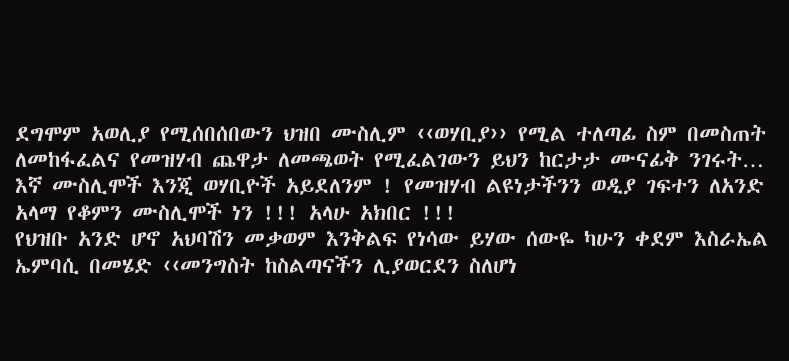ደግሞም አወሊያ የሚሰበሰበውን ህዝበ ሙስሊም ‹‹ወሃቢያ›› የሚል ተለጣፊ ስም በመስጠት ለመከፋፈልና የመዝሃብ ጨዋታ ለመጫወት የሚፈልገውን ይህን ከርታታ ሙናፊቅ ንገሩት… እኛ ሙስሊሞች እንጂ ወሃቢዮች አይደለንም ! የመዝሃብ ልዩነታችንን ወዲያ ገፍተን ለአንድ አላማ የቆምን ሙስሊሞች ነን !!! አላሁ አክበር !!!
የህዝቡ አንድ ሆኖ አህባሽን መቃወም እንቅልፍ የነሳው ይሃው ሰውዬ ካሁን ቀደም እስራኤል ኤምባሲ በመሄድ ‹‹መንግስት ከስልጣናችን ሊያወርደን ስለሆነ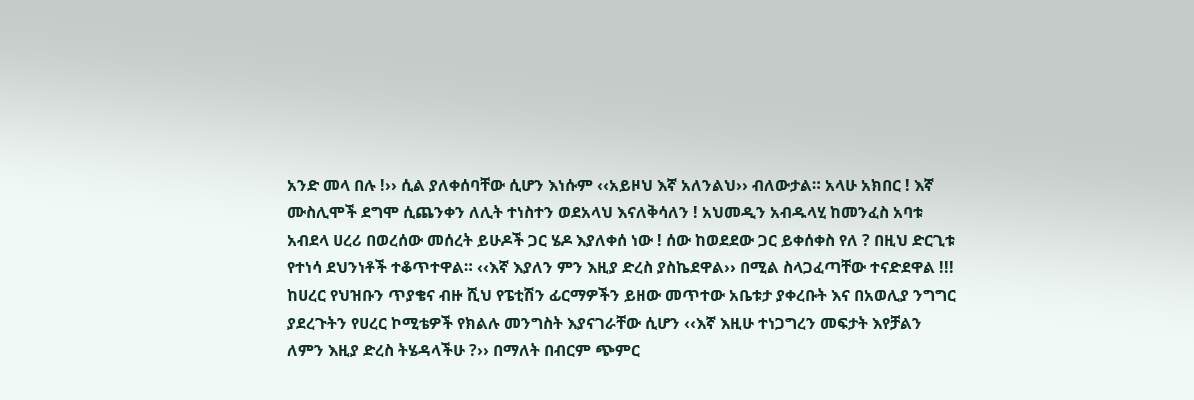አንድ መላ በሉ !›› ሲል ያለቀሰባቸው ሲሆን እነሱም ‹‹አይዞህ እኛ አለንልህ›› ብለውታል። አላሁ አክበር ! እኛ ሙስሊሞች ደግሞ ሲጨንቀን ለሊት ተነስተን ወደአላህ እናለቅሳለን ! አህመዲን አብዱላሂ ከመንፈስ አባቱ አብደላ ሀረሪ በወረሰው መሰረት ይሁዶች ጋር ሄዶ እያለቀሰ ነው ! ሰው ከወደደው ጋር ይቀሰቀስ የለ ? በዚህ ድርጊቱ የተነሳ ደህንነቶች ተቆጥተዋል። ‹‹እኛ እያለን ምን እዚያ ድረስ ያስኬደዋል›› በሚል ስላጋፈጣቸው ተናድደዋል !!!
ከሀረር የህዝቡን ጥያቄና ብዙ ሺህ የፔቲሽን ፊርማዎችን ይዘው መጥተው አቤቱታ ያቀረቡት እና በአወሊያ ንግግር ያደረጉትን የሀረር ኮሚቴዎች የክልሉ መንግስት እያናገራቸው ሲሆን ‹‹እኛ እዚሁ ተነጋግረን መፍታት እየቻልን ለምን እዚያ ድረስ ትሄዳላችሁ ?›› በማለት በብርም ጭምር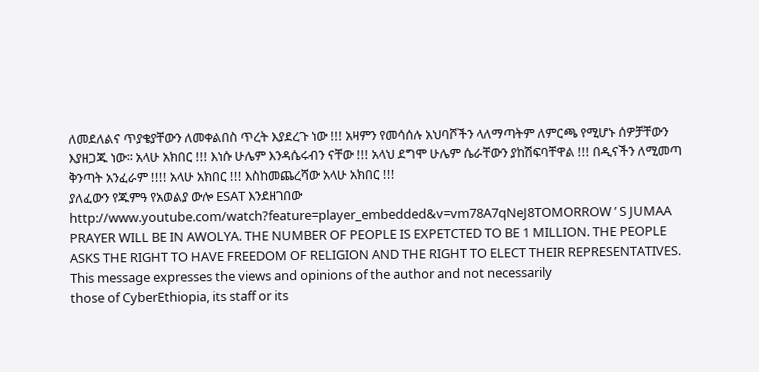ለመደለልና ጥያቄያቸውን ለመቀልበስ ጥረት እያደረጉ ነው !!! አዛምን የመሳሰሉ አህባሾችን ላለማጣትም ለምርጫ የሚሆኑ ሰዎቻቸውን እያዘጋጁ ነው፡፡ አላሁ አክበር !!! እነሱ ሁሌም እንዳሴሩብን ናቸው !!! አላህ ደግሞ ሁሌም ሴራቸውን ያከሽፍባቸዋል !!! በዲናችን ለሚመጣ ቅንጣት አንፈራም !!!! አላሁ አክበር !!! እስከመጨረሻው አላሁ አክበር !!!
ያለፈውን የጁምዓ የአወልያ ውሎ ESAT እንደዘገበው
http://www.youtube.com/watch?feature=player_embedded&v=vm78A7qNeJ8TOMORROW ’ S JUMAA PRAYER WILL BE IN AWOLYA. THE NUMBER OF PEOPLE IS EXPETCTED TO BE 1 MILLION. THE PEOPLE ASKS THE RIGHT TO HAVE FREEDOM OF RELIGION AND THE RIGHT TO ELECT THEIR REPRESENTATIVES.
This message expresses the views and opinions of the author and not necessarily
those of CyberEthiopia, its staff or its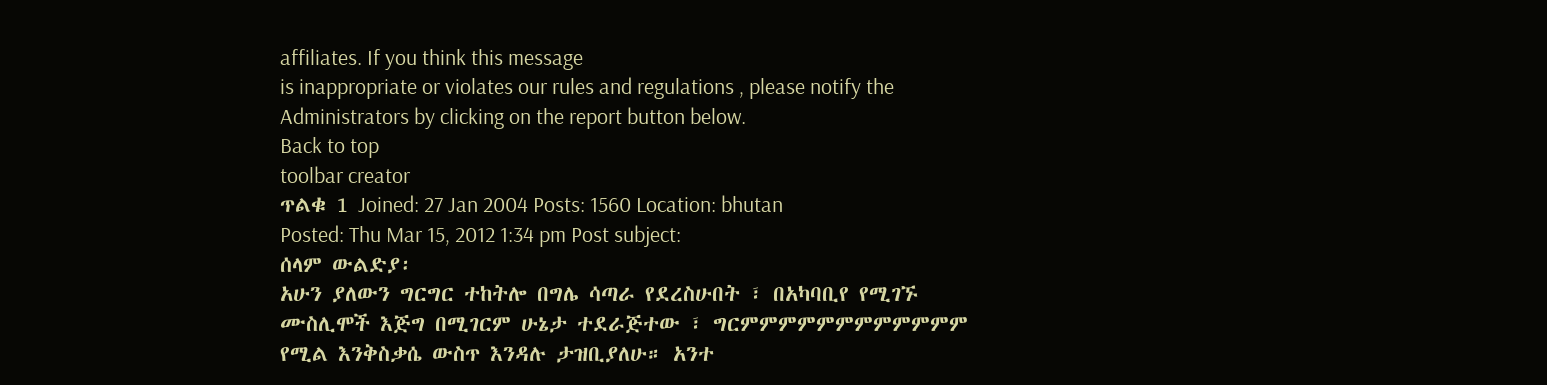affiliates. If you think this message
is inappropriate or violates our rules and regulations , please notify the Administrators by clicking on the report button below.
Back to top
toolbar creator
ጥልቁ 1 Joined: 27 Jan 2004 Posts: 1560 Location: bhutan
Posted: Thu Mar 15, 2012 1:34 pm Post subject:
ሰላም ውልድያ፡
አሁን ያለውን ግርግር ተከትሎ በግሌ ሳጣራ የደረስሁበት ፣ በአካባቢየ የሚገኙ ሙስሊሞች እጅግ በሚገርም ሁኔታ ተደራጅተው ፣ ግርምምምምምምምምምምምም የሚል እንቅስቃሴ ውስጥ እንዳሉ ታዝቢያለሁ። አንተ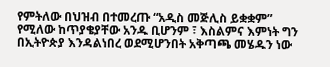የምትለው በህዝብ በተመረጡ “አዲስ መጅሊስ ይቋቋም” የሚለው ከጥያቄያቸው አንዱ ቢሆንም ፣ እስልምና እምነት ግን በኢትዮጵያ እንዳልነበረ ወደሚሆንበት አቅጣጫ መሄዱን ነው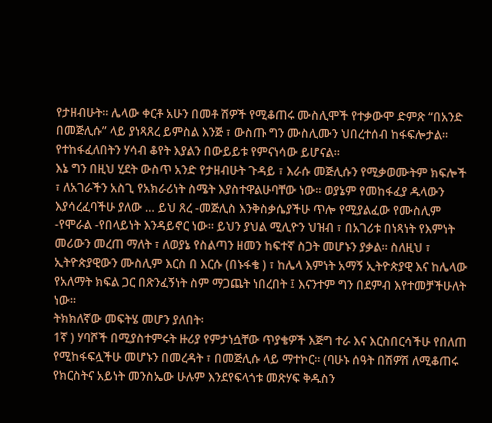የታዘብሁት። ሌላው ቀርቶ አሁን በመቶ ሽዎች የሚቆጠሩ ሙስሊሞች የተቃውሞ ድምጽ “በአንድ በመጅሊሱ” ላይ ያነጻጸረ ይምስል እንጅ ፣ ውስጡ ግን ሙስሊሙን ህበረተሰብ ከፋፍሎታል። የተከፋፈለበትን ሃሳብ ቆየት እያልን በውይይቱ የምናነሳው ይሆናል።
እኔ ግን በዚህ ሂደት ውስጥ አንድ የታዘብሁት ጉዳይ ፣ እራሱ መጅሊሱን የሚቃወሙትም ክፍሎች ፣ ለአገራችን አስጊ የአክራሪነት ስሜት እያስተዋልሁባቸው ነው። ወያኔም የመከፋፈያ ዱላውን እያሳረፈባችሁ ያለው … ይህ ጸረ -መጅሊስ እንቅስቃሴያችሁ ጥሎ የሚያልፈው የሙስሊም -የሞራል -የበላይነት እንዳይኖር ነው። ይህን ያህል ሚሊዮን ህዝብ ፣ በአገሪቱ በነጻነት የእምነት መሪውን መረጠ ማለት ፣ ለወያኔ የስልጣን ዘመን ከፍተኛ ስጋት መሆኑን ያቃል። ስለዚህ ፣ ኢትዮጵያዊውን ሙስሊም እርስ በ እርሱ (በኑፋቄ ) ፣ ከሌላ እምነት አማኝ ኢትዮጵያዊ እና ከሌላው የአለማት ክፍል ጋር በጽንፈኝነት ስም ማጋጨት ነበረበት ፤ እናንተም ግን በደምብ እየተመቻችሁለት ነው።
ትክክለኛው መፍትሄ መሆን ያለበት፡
1ኛ ) ሃባሾች በሚያስተምሩት ዙሪያ የምታነሷቸው ጥያቄዎች እጅግ ተራ እና እርስበርሳችሁ የበለጠ የሚከፋፍሏችሁ መሆኑን በመረዳት ፣ በመጅሊሱ ላይ ማተኮር። (ባሁኑ ሰዓት በሽዎሽ ለሚቆጠሩ የክርስትና አይነት መንስኤው ሁሉም እንደየፍላጎቱ መጽሃፍ ቅዱስን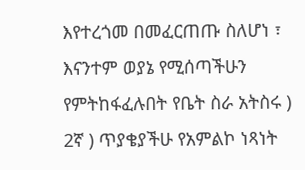እየተረጎመ በመፈርጠጡ ስለሆነ ፣ እናንተም ወያኔ የሚሰጣችሁን የምትከፋፈሉበት የቤት ስራ አትስሩ )
2ኛ ) ጥያቄያችሁ የአምልኮ ነጻነት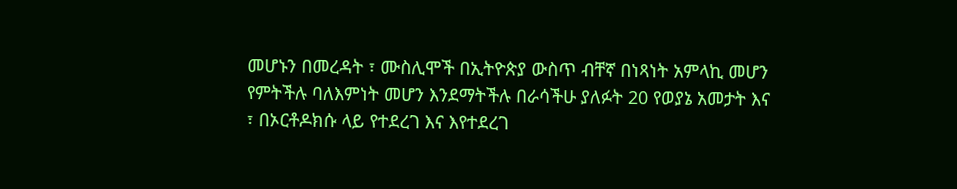መሆኑን በመረዳት ፣ ሙስሊሞች በኢትዮጵያ ውስጥ ብቸኛ በነጻነት አምላኪ መሆን የምትችሉ ባለእምነት መሆን እንደማትችሉ በራሳችሁ ያለፉት 20 የወያኔ አመታት እና ፣ በኦርቶዶክሱ ላይ የተደረገ እና እየተደረገ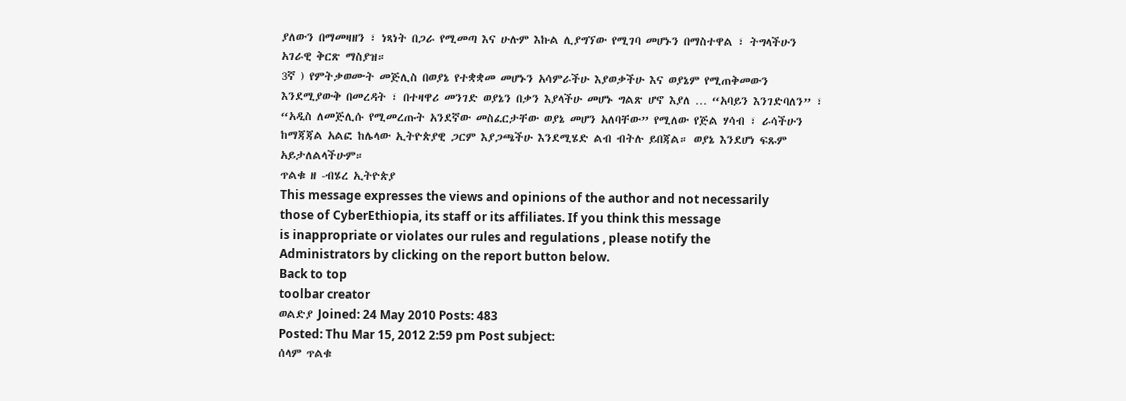ያለውን በማመዛዘን ፣ ነጻነት በጋራ የሚመጣ እና ሁሉም እኩል ሊያግኘው የሚገባ መሆኑን በማስተዋል ፣ ትግላችሁን አገራዊ ቅርጽ ማስያዝ።
3ኛ ) የምትቃወሙት መጅሊስ በወያኔ የተቋቋመ መሆኑን አሳምራችሁ እያወቃችሁ እና ወያኔም የሚጠቅመውን እንደሚያውቅ በመረዳት ፣ በተዛዋሪ መንገድ ወያኔን በቃን እያላችሁ መሆኑ ግልጽ ሆኖ እያለ … “አባይን እንገድባለን” ፣ “አዲስ ለመጅሊሱ የሚመረጡት አንደኛው መስፈርታቸው ወያኔ መሆን አለባቸው” የሚለው የጅል ሃሳብ ፣ ራሳችሁን ከማጃጃል አልፎ ከሌላው ኢትዮጵያዊ ጋርም እያጋጫችሁ እንደሚሄድ ልብ ብትሉ ይበጃል። ወያኔ እንደሆነ ፍጹም አይታለልላችሁም።
ጥልቁ ዘ -ብሄረ ኢትዮጵያ
This message expresses the views and opinions of the author and not necessarily
those of CyberEthiopia, its staff or its affiliates. If you think this message
is inappropriate or violates our rules and regulations , please notify the Administrators by clicking on the report button below.
Back to top
toolbar creator
ወልድያ Joined: 24 May 2010 Posts: 483
Posted: Thu Mar 15, 2012 2:59 pm Post subject:
ሰላም ጥልቁ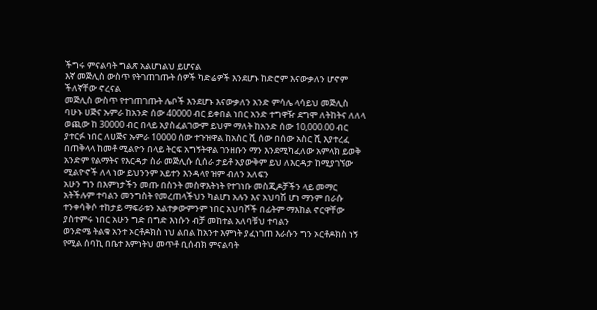ችግሩ ምናልባት ግልጽ አልሆነልህ ይሆናል
እኛ መጅሊስ ውስጥ የትገጠገጡት ሰዎች ካድሬዎች እንደሆኑ ከድሮም እናውቃለን ሆኖም ችለኛቸው ኖረናል
መጅሊስ ውስጥ የተገጠገጡት ሌቦች እንደሆኑ እናውቃለን አንድ ምሳሌ ላሳይህ መጅሊስ ባሁኑ ሀጅና ኡምራ ከአንድ ሰው 40000 ብር ይቀበል ነበር አንድ ተግዋዥ ደግሞ ለትከትና ለለላ ወጪው ከ 30000 ብር በላይ አያስፈልገውም ይህም ማለት ከአንድ ሰው 10,000.00 ብር ያተርፉ ነበር ለሀጅና ኡምራ 10000 ሰው ተጉዝዋል ከአስር ሺ ሰው በሰው አስር ሺ እያተረፈ በጠቅላላ ከመቶ ሚልዮን በላይ ትርፍ አግኝትዋል ገንዘቡን ማን እንደሚካፈለው አምላክ ይወቅ አንድም የልማትና የእርዳታ ስራ መጅሊሱ ሲሰራ ታይቶ አያውቅም ይህ ለእርዳታ ከሚያገኘው ሚልዮኖች ለላ ነው ይህንንም አይተን እንዳላየ ዝም ብለን አለፍን
አሁን ግን በእምነታችን መጡ በስንት መስዋእትነት የተገነቡ መስጂዶቻችን ላይ መማር አትችሉም ተባልን መንግስት የመረጠላችህን ካልሆነ አሉን እና አህባሽ ሆነ ማንም በራሱ ተንቀሳቅሶ ተከታይ ማፍራቱን አልተቃውምንም ነበር አህባሾች በፊትም ማእከል ኖርዋቸው ያስተምሩ ነበር አሁን ግድ በግድ እነሱን ብቻ መከተል አለባቹህ ተባልን
ወንድሜ ትልቁ አንተ ኦርቶዶክስ ነህ ልበል ከአንተ እምነት ያፈነገጠ እራሱን ግን ኦርቶዶክስ ነኝ የሚል ሰባኪ በቤተ እምነትህ መጥቶ ቢሰብክ ምናልባት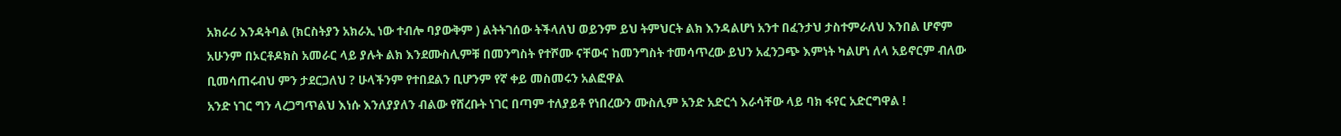አክራሪ እንዳትባል (ክርስትያን አክራኢ ነው ተብሎ ባያውቅም ) ልትትገሰው ትችላለህ ወይንም ይህ ትምህርት ልክ እንዳልሆነ አንተ በፈንታህ ታስተምራለህ እንበል ሆኖም አሁንም በኦርቶዶክስ አመራር ላይ ያሉት ልክ እንደሙስሊምቹ በመንግስት የተሾሙ ናቸውና ከመንግስት ተመሳጥረው ይህን አፈንጋጭ እምነት ካልሆነ ለላ አይኖርም ብለው ቢመሳጠሩብህ ምን ታደርጋለህ ? ሁላችንም የተበደልን ቢሆንም የኛ ቀይ መስመሩን አልፎዋል
አንድ ነገር ግን ላረጋግጥልህ እነሱ እንለያያለን ብልው የሸረቡት ነገር በጣም ተለያይቶ የነበረውን ሙስሊም አንድ አድርጎ እራሳቸው ላይ ባክ ፋየር አድርግዋል !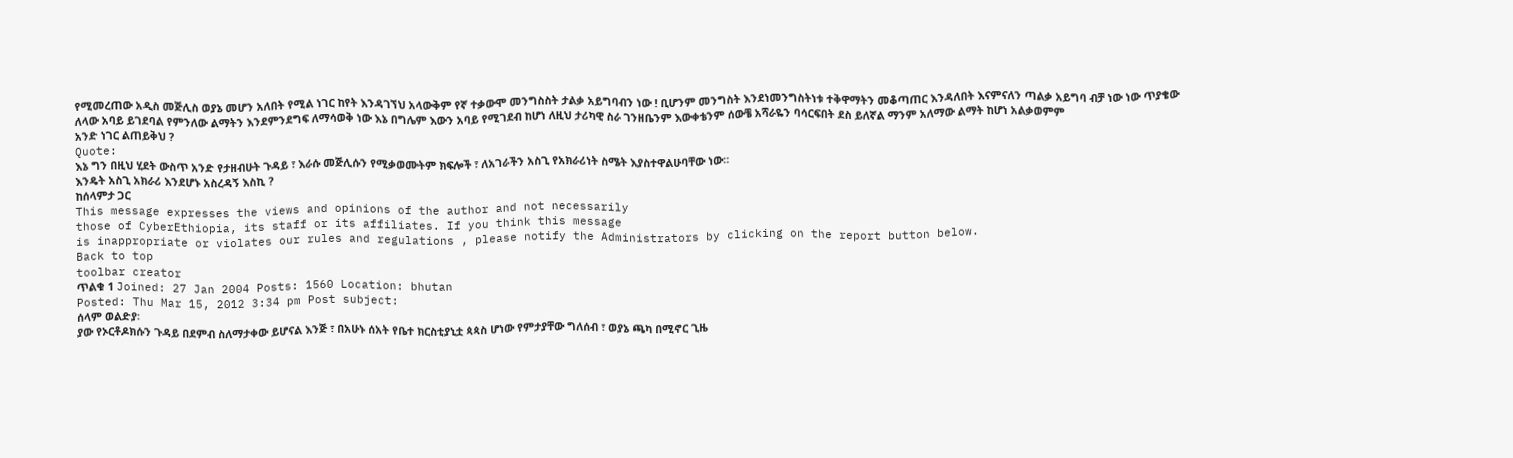የሚመረጠው አዲስ መጅሊስ ወያኔ መሆን አለበት የሚል ነገር ከየት እንዳገኘህ አላውቅም የኛ ተቃውሞ መንግስስት ታልቃ አይግባብን ነው ! ቢሆንም መንግስት እንደነመንግስትነቱ ተቅዋማትን መቆጣጠር እንዳለበት እናምናለን ጣልቃ አይግባ ብቻ ነው ነው ጥያቄው
ለላው አባይ ይገደባል የምንለው ልማትን እንደምንደግፍ ለማሳወቅ ነው እኔ በግሌም እውን አባይ የሚገደብ ከሆነ ለዚህ ታሪካዊ ስራ ገንዘቤንም እውቀቴንም ሰውቼ አሻራዬን ባሳርፍበት ደስ ይለኛል ማንም አለማው ልማት ከሆነ አልቃወምም
አንድ ነገር ልጠይቅህ ?
Quote:
እኔ ግን በዚህ ሂደት ውስጥ አንድ የታዘብሁት ጉዳይ ፣ እራሱ መጅሊሱን የሚቃወሙትም ክፍሎች ፣ ለአገራችን አስጊ የአክራሪነት ስሜት እያስተዋልሁባቸው ነው።
እንዴት አስጊ አክራሪ እንደሆኑ አስረዳኝ እስኪ ?
ከሰላምታ ጋር
This message expresses the views and opinions of the author and not necessarily
those of CyberEthiopia, its staff or its affiliates. If you think this message
is inappropriate or violates our rules and regulations , please notify the Administrators by clicking on the report button below.
Back to top
toolbar creator
ጥልቁ 1 Joined: 27 Jan 2004 Posts: 1560 Location: bhutan
Posted: Thu Mar 15, 2012 3:34 pm Post subject:
ሰላም ወልድያ፡
ያው የኦርቶዶክሱን ጉዳይ በደምብ ስለማታቀው ይሆናል እንጅ ፣ በአሁኑ ሰአት የቤተ ክርስቲያኒቷ ጳጳስ ሆነው የምታያቸው ግለሰብ ፣ ወያኔ ጫካ በሚኖር ጊዜ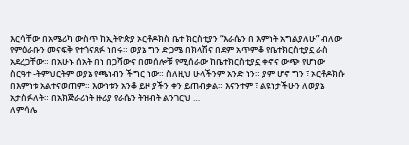እርሳቸው በአሜሪካ ውስጥ ከኢትዮጵያ ኦርቶዶክስ ቤተ ክርስቲያን “እራሴን በ እምነት አግልያለሁ” ብለው የምዕራቡን መናፍቅ የተጎናጸፉ ነበሩ። ወያኔ ግን ድጋሜ በክላሽና በደም አጥምቆ የቤተክርስቲያኗ ራስ አደረጋቸው። በአሁኑ ሰአት በነ በጋሻውና በመሰሎቹ የሚሰራው ከቤተክርስቲያኗ ቀኖና ውጭ የሆነው ስርዓተ -ትምህርትም ወያኔ የጫነብን ችግር ነው። ስለዚህ ሁላችንም አንድ ነን። ያም ሆኖ ግን ፣ ኦርቶዶክሱ በእምነቱ አልተናወጠም። እውነቱን አንቆ ይዞ ያችን ቀን ይጠብቃል። እናንተም ፣ ልዩነታችሁን ለወያኔ አታስፉለት። በአክጅራሪነት ዙሪያ የራሴን ትዝብት ልንገርህ …
ለምሳሌ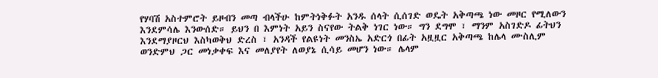የሃባሽ አስተምሮት ይዞብን መጣ ብላችሁ ከምትነቅፉት አንዱ ሰላት ሲሰገድ ወዴት አቅጣጫ ነው መዞር የሚለውን እንደምሳሌ እንውሰድ። ይህን በ እምነት አይን ስናየው ትልቅ ነገር ነው። ግን ደግሞ ፣ ማንም አስገድዶ ፊትህን እንደማያዞርህ እስካወቅህ ድረስ ፣ አንዳች የልዩነት መንስኤ አድርጎ በፊት አዟዟር አቅጣጫ ከሌላ ሙስሊም ወንድምህ ጋር መነቃቀፍ እና መለያየት ለወያኔ ሲሳይ መሆን ነው። ሌላም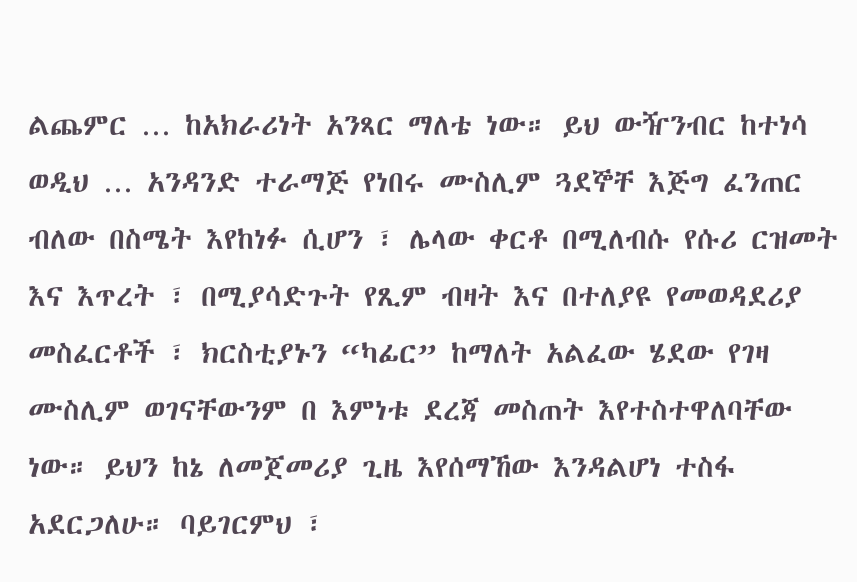ልጨምር … ከአክራሪነት አንጻር ማለቴ ነው። ይህ ውዥንብር ከተነሳ ወዲህ … አንዳንድ ተራማጅ የነበሩ ሙስሊም ጓደኞቸ እጅግ ፈንጠር ብለው በስሜት እየከነፉ ሲሆን ፣ ሌላው ቀርቶ በሚለብሱ የሱሪ ርዝመት እና እጥረት ፣ በሚያሳድጉት የጺም ብዛት እና በተለያዩ የመወዳደሪያ መስፈርቶች ፣ ክርስቲያኑን “ካፊር” ከማለት አልፈው ሄደው የገዛ ሙስሊም ወገናቸውንም በ እምነቱ ደረጃ መስጠት እየተስተዋለባቸው ነው። ይህን ከኔ ለመጀመሪያ ጊዜ እየሰማኸው እንዳልሆነ ተስፋ አደርጋለሁ። ባይገርምህ ፣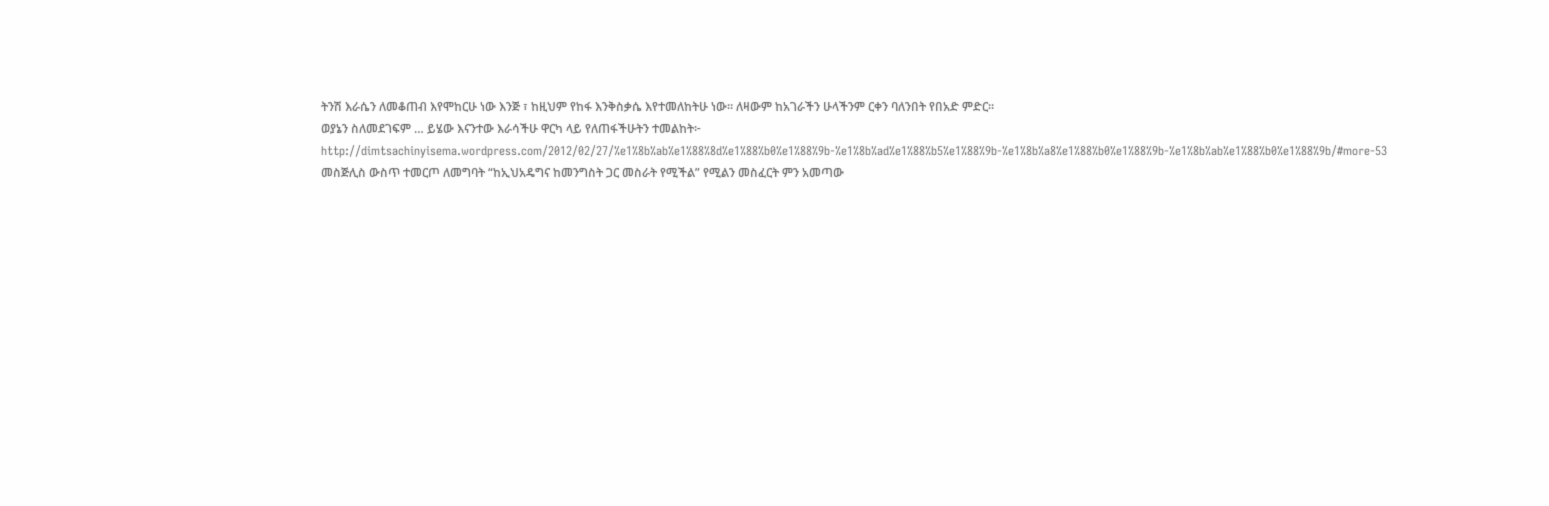ትንሽ እራሴን ለመቆጠብ እየሞከርሁ ነው እንጅ ፣ ከዚህም የከፋ እንቅስቃሴ እየተመለከትሁ ነው። ለዛውም ከአገራችን ሁላችንም ርቀን ባለንበት የበአድ ምድር።
ወያኔን ስለመደገፍም … ይሄው እናንተው እራሳችሁ ዋርካ ላይ የለጠፋችሁትን ተመልከት፦
http://dimtsachinyisema.wordpress.com/2012/02/27/%e1%8b%ab%e1%88%8d%e1%88%b0%e1%88%9b-%e1%8b%ad%e1%88%b5%e1%88%9b-%e1%8b%a8%e1%88%b0%e1%88%9b-%e1%8b%ab%e1%88%b0%e1%88%9b/#more-53
መስጅሊስ ውስጥ ተመርጦ ለመግባት “ከኢህአዴግና ከመንግስት ጋር መስራት የሚችል” የሚልን መስፈርት ምን አመጣው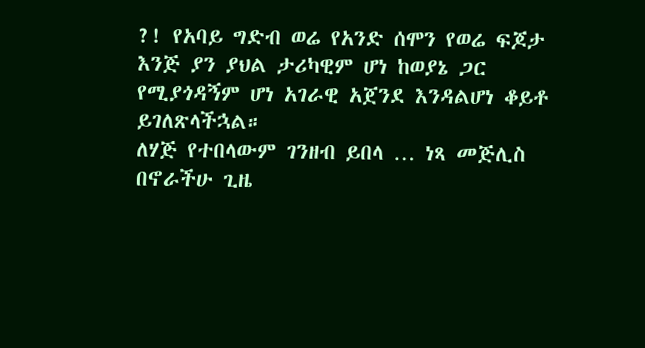?! የአባይ ግድብ ወሬ የአንድ ሰሞን የወሬ ፍጆታ እንጅ ያን ያህል ታሪካዊም ሆነ ከወያኔ ጋር የሚያጎዳኝም ሆነ አገራዊ አጀንደ እንዳልሆነ ቆይቶ ይገለጽላችኋል።
ለሃጅ የተበላውም ገንዘብ ይበላ … ነጻ መጅሊስ በኖራችሁ ጊዜ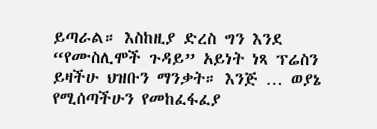ይጣራል። እስከዚያ ድረስ ግን እንደ “የሙስሊሞች ጉዳይ” አይነት ነጻ ፕሬስን ይዛችሁ ህዝቡን ማንቃት። እንጅ … ወያኔ የሚሰጣችሁን የመከፈፋፈያ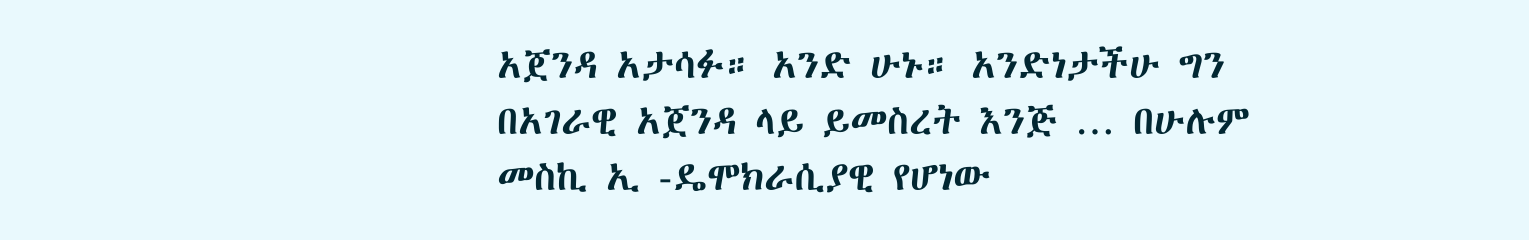አጀንዳ አታሳፉ። አንድ ሁኑ። አንድነታችሁ ግን በአገራዊ አጀንዳ ላይ ይመስረት እንጅ … በሁሉም መስኪ ኢ -ዴሞክራሲያዊ የሆነው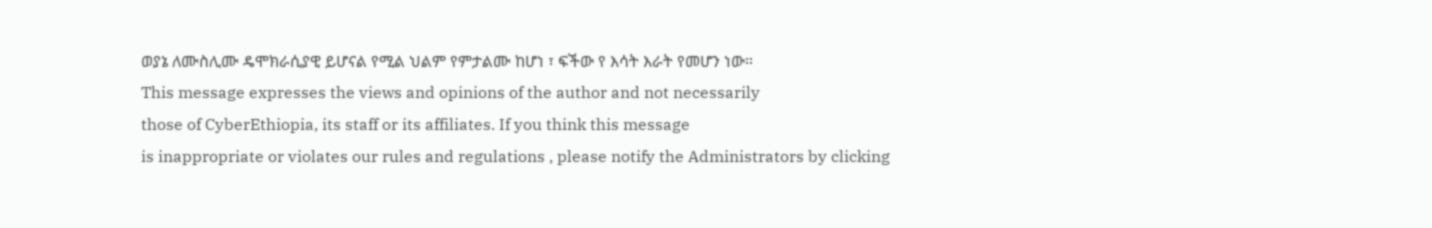ወያኔ ለሙስሊሙ ዴሞክራሲያዊ ይሆናል የሚል ህልም የምታልሙ ከሆነ ፣ ፍችው የ እሳት እራት የመሆን ነው።
This message expresses the views and opinions of the author and not necessarily
those of CyberEthiopia, its staff or its affiliates. If you think this message
is inappropriate or violates our rules and regulations , please notify the Administrators by clicking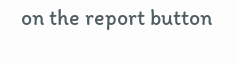on the report button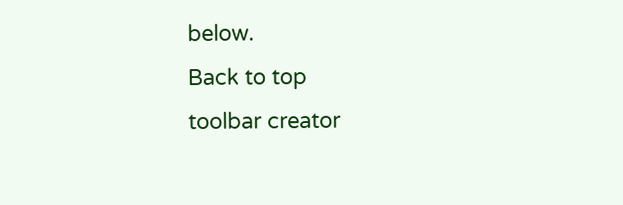below.
Back to top
toolbar creator